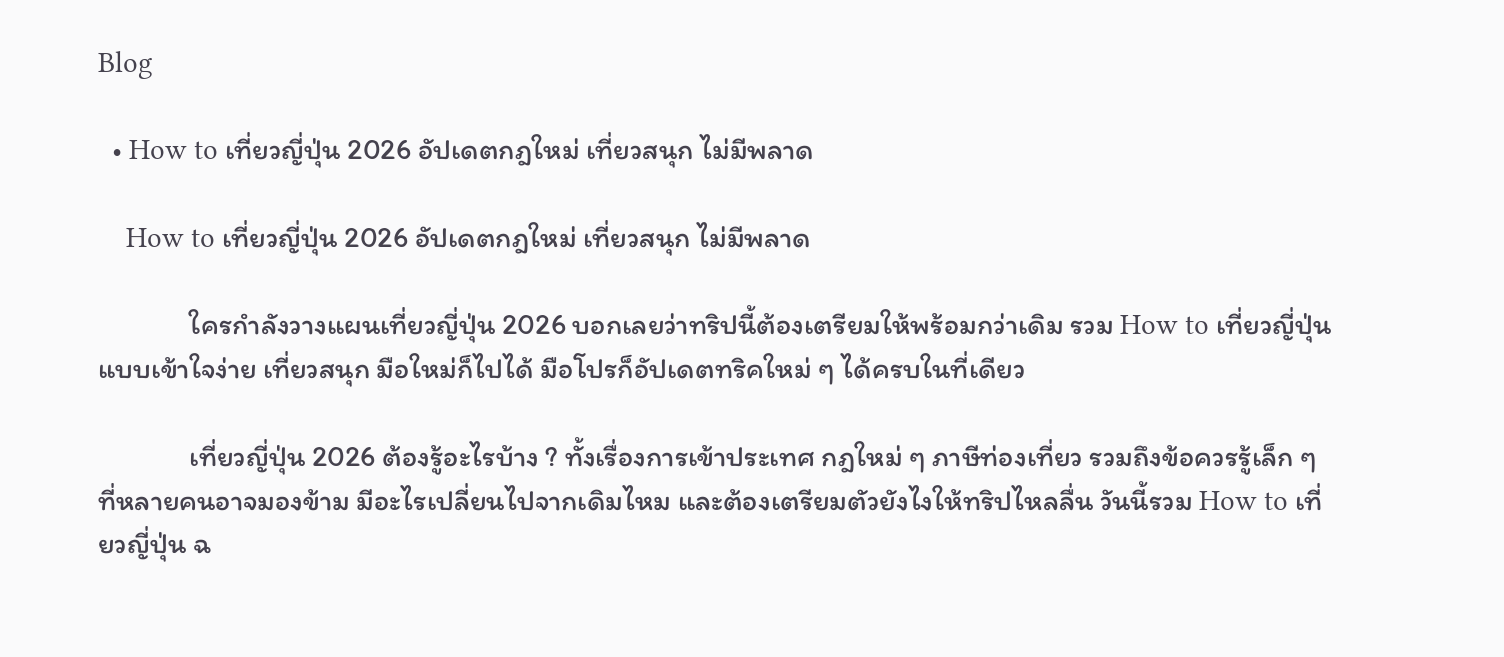Blog

  • How to เที่ยวญี่ปุ่น 2026 อัปเดตกฎใหม่ เที่ยวสนุก ไม่มีพลาด

    How to เที่ยวญี่ปุ่น 2026 อัปเดตกฎใหม่ เที่ยวสนุก ไม่มีพลาด

              ใครกำลังวางแผนเที่ยวญี่ปุ่น 2026 บอกเลยว่าทริปนี้ต้องเตรียมให้พร้อมกว่าเดิม รวม How to เที่ยวญี่ปุ่นแบบเข้าใจง่าย เที่ยวสนุก มือใหม่ก็ไปได้ มือโปรก็อัปเดตทริคใหม่ ๆ ได้ครบในที่เดียว

              เที่ยวญี่ปุ่น 2026 ต้องรู้อะไรบ้าง ? ทั้งเรื่องการเข้าประเทศ กฎใหม่ ๆ ภาษีท่องเที่ยว รวมถึงข้อควรรู้เล็ก ๆ ที่หลายคนอาจมองข้าม มีอะไรเปลี่ยนไปจากเดิมไหม และต้องเตรียมตัวยังไงให้ทริปไหลลื่น วันนี้รวม How to เที่ยวญี่ปุ่น ฉ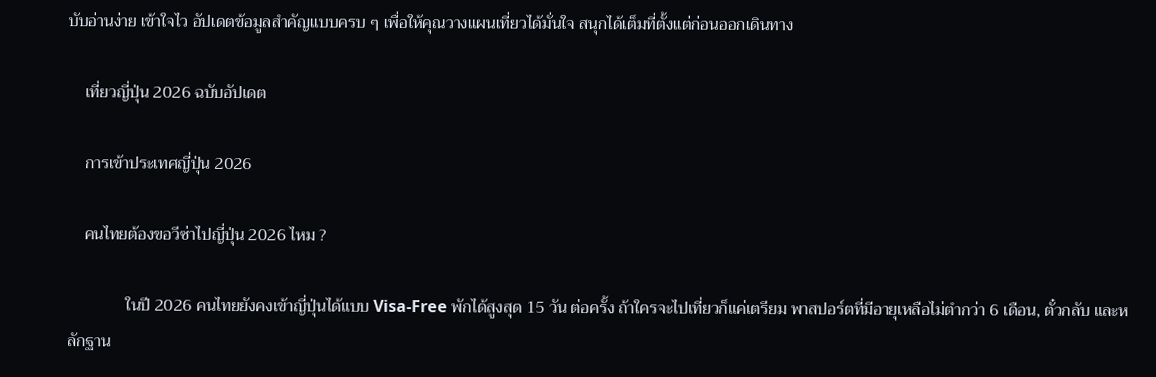บับอ่านง่าย เข้าใจไว อัปเดตข้อมูลสำคัญแบบครบ ๆ เพื่อให้คุณวางแผนเที่ยวได้มั่นใจ สนุกได้เต็มที่ตั้งแต่ก่อนออกเดินทาง

    เที่ยวญี่ปุ่น 2026 ฉบับอัปเดต

    การเข้าประเทศญี่ปุ่น 2026

    คนไทยต้องขอวีซ่าไปญี่ปุ่น 2026 ไหม ?

              ในปี 2026 คนไทยยังคงเข้าญี่ปุ่นได้แบบ Visa-Free พักได้สูงสุด 15 วัน ต่อครั้ง ถ้าใครจะไปเที่ยวก็แค่เตรียม พาสปอร์ตที่มีอายุเหลือไม่ตำกว่า 6 เดือน, ตั๋วกลับ และหลักฐาน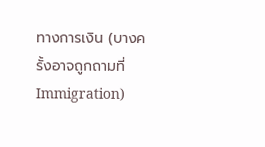ทางการเงิน (บางครั้งอาจถูกถามที่ Immigration)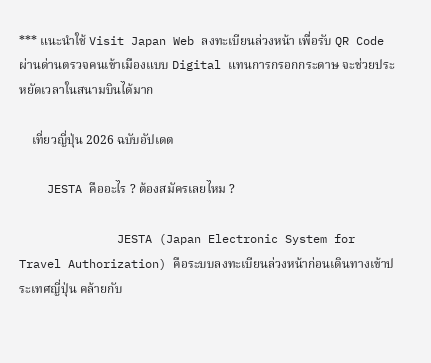*** แนะนำใช้ Visit Japan Web ลงทะเบียนล่วงหน้า เพื่อรับ QR Code ผ่านด่านตรวจคนเข้าเมืองแบบ Digital แทนการกรอกกระดาษ จะช่วยประหยัดเวลาในสนามบินได้มาก

    เที่ยวญี่ปุ่น 2026 ฉบับอัปเดต

    JESTA คืออะไร ? ต้องสมัครเลยไหม ?

              JESTA (Japan Electronic System for Travel Authorization) คือระบบลงทะเบียนล่วงหน้าก่อนเดินทางเข้าประเทศญี่ปุ่น คล้ายกับ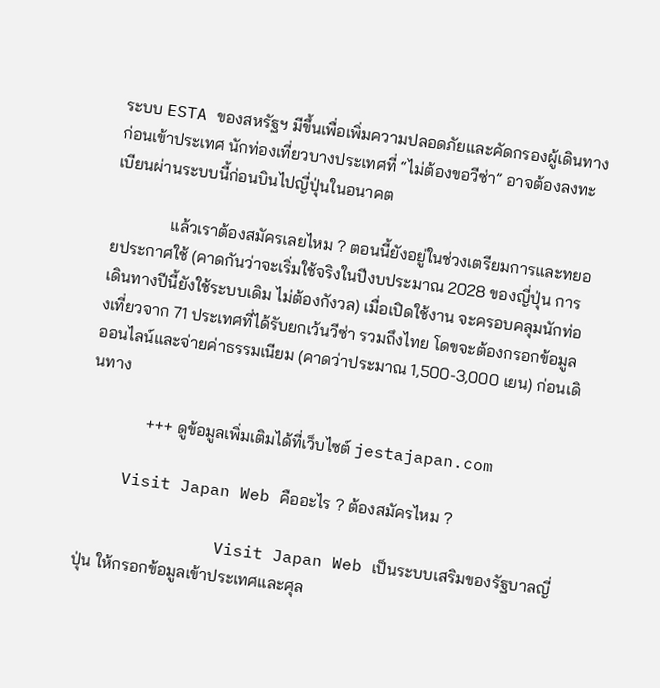ระบบ ESTA ของสหรัฐฯ มีขึ้นเพื่อเพิ่มความปลอดภัยและคัดกรองผู้เดินทางก่อนเข้าประเทศ นักท่องเที่ยวบางประเทศที่ “ไม่ต้องขอวีซ่า” อาจต้องลงทะเบียนผ่านระบบนี้ก่อนบินไปญี่ปุ่นในอนาคต

              แล้วเราต้องสมัครเลยไหม ? ตอนนี้ยังอยู่ในช่วงเตรียมการและทยอยประกาศใช้ (คาดกันว่าจะเริ่มใช้จริงในปีงบประมาณ 2028 ของญี่ปุ่น การเดินทางปีนี้ยังใช้ระบบเดิม ไม่ต้องกังวล) เมื่อเปิดใช้งาน จะครอบคลุมนักท่องเที่ยวจาก 71 ประเทศที่ได้รับยกเว้นวีซ่า รวมถึงไทย โดขจะต้องกรอกข้อมูลออนไลน์และจ่ายค่าธรรมเนียม (คาดว่าประมาณ 1,500-3,000 เยน) ก่อนเดินทาง

              +++ ดูข้อมูลเพิ่มเติมได้ที่เว็บไซต์ jestajapan.com

    Visit Japan Web คืออะไร ? ต้องสมัครไหม ?

              Visit Japan Web เป็นระบบเสริมของรัฐบาลญี่ปุ่น ให้กรอกข้อมูลเข้าประเทศและศุล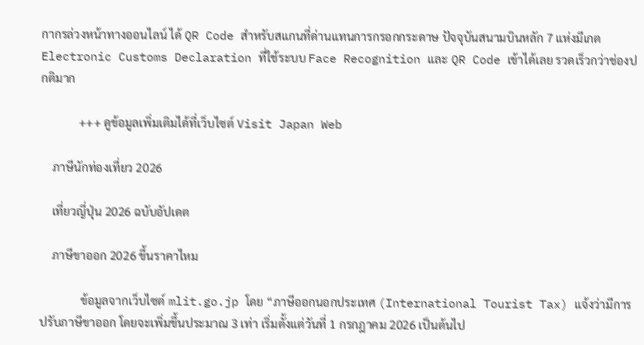กากรล่วงหน้าทางออนไลน์ ได้ QR Code สำหรับสแกนที่ด่านแทนการกรอกกระดาษ ปัจจุบันสนามบินหลัก 7 แห่งมีเกต Electronic Customs Declaration ที่ใช้ระบบ Face Recognition และ QR Code เข้าได้เลย รวดเร็วกว่าช่องปกติมาก

             +++ ดูข้อมูลเพิ่มเติมได้ที่เว็บไซต์ Visit Japan Web

    ภาษีนักท่องเที่ยว 2026

    เที่ยวญี่ปุ่น 2026 ฉบับอัปเดต

    ภาษีขาออก 2026 ขึ้นราคาไหม

              ข้อมูลจากเว็บไซต์ mlit.go.jp โดย “ภาษีออกนอกประเทศ (International Tourist Tax) แจ้งว่ามีการปรับภาษีขาออก โดยจะเพิ่มขึ้นประมาณ 3 เท่า เริ่มตั้งแต่วันที่ 1 กรกฎาคม 2026 เป็นต้นไป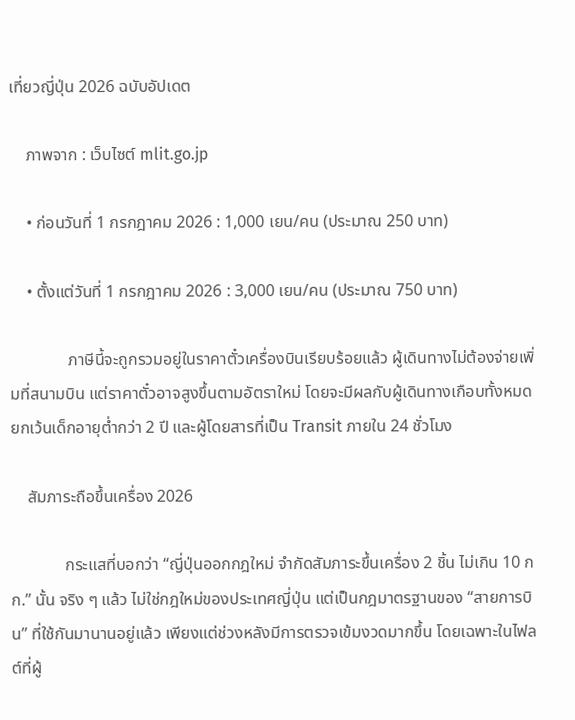เที่ยวญี่ปุ่น 2026 ฉบับอัปเดต

    ภาพจาก : เว็บไซต์ mlit.go.jp

    • ก่อนวันที่ 1 กรกฎาคม 2026 : 1,000 เยน/คน (ประมาณ 250 บาท)

    • ตั้งแต่วันที่ 1 กรกฎาคม 2026 : 3,000 เยน/คน (ประมาณ 750 บาท)

              ภาษีนี้จะถูกรวมอยู่ในราคาตั๋วเครื่องบินเรียบร้อยแล้ว ผู้เดินทางไม่ต้องจ่ายเพิ่มที่สนามบิน แต่ราคาตั๋วอาจสูงขึ้นตามอัตราใหม่ โดยจะมีผลกับผู้เดินทางเกือบทั้งหมด ยกเว้นเด็กอายุต่ำกว่า 2 ปี และผู้โดยสารที่เป็น Transit ภายใน 24 ชั่วโมง

    สัมภาระถือขึ้นเครื่อง 2026

             กระแสที่บอกว่า “ญี่ปุ่นออกกฎใหม่ จำกัดสัมภาระขึ้นเครื่อง 2 ชิ้น ไม่เกิน 10 กก.” นั้น จริง ๆ แล้ว ไม่ใช่กฎใหม่ของประเทศญี่ปุ่น แต่เป็นกฎมาตรฐานของ “สายการบิน” ที่ใช้กันมานานอยู่แล้ว เพียงแต่ช่วงหลังมีการตรวจเข้มงวดมากขึ้น โดยเฉพาะในไฟลต์ที่ผู้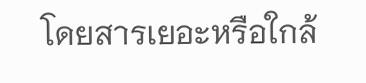โดยสารเยอะหรือใกล้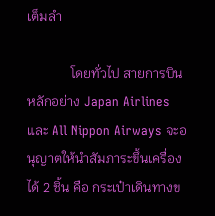เต็มลำ

             โดยทั่วไป สายการบินหลักอย่าง Japan Airlines และ All Nippon Airways จะอนุญาตให้นำสัมภาระขึ้นเครื่องได้ 2 ชิ้น คือ กระเป๋าเดินทางข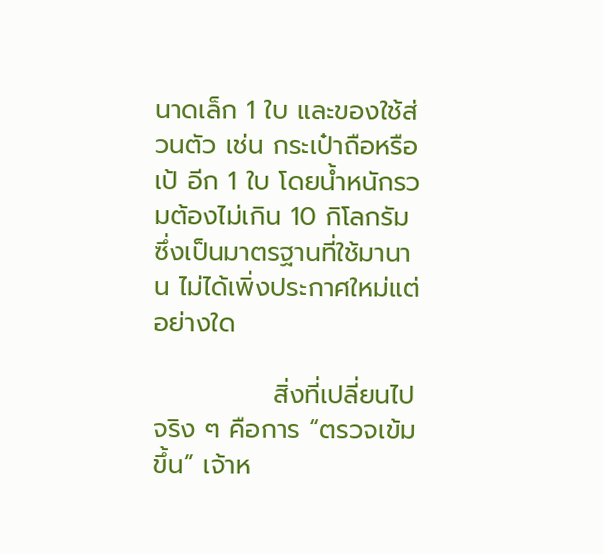นาดเล็ก 1 ใบ และของใช้ส่วนตัว เช่น กระเป๋าถือหรือเป้ อีก 1 ใบ โดยน้ำหนักรวมต้องไม่เกิน 10 กิโลกรัม ซึ่งเป็นมาตรฐานที่ใช้มานาน ไม่ได้เพิ่งประกาศใหม่แต่อย่างใด

             สิ่งที่เปลี่ยนไปจริง ๆ คือการ “ตรวจเข้มขึ้น” เจ้าห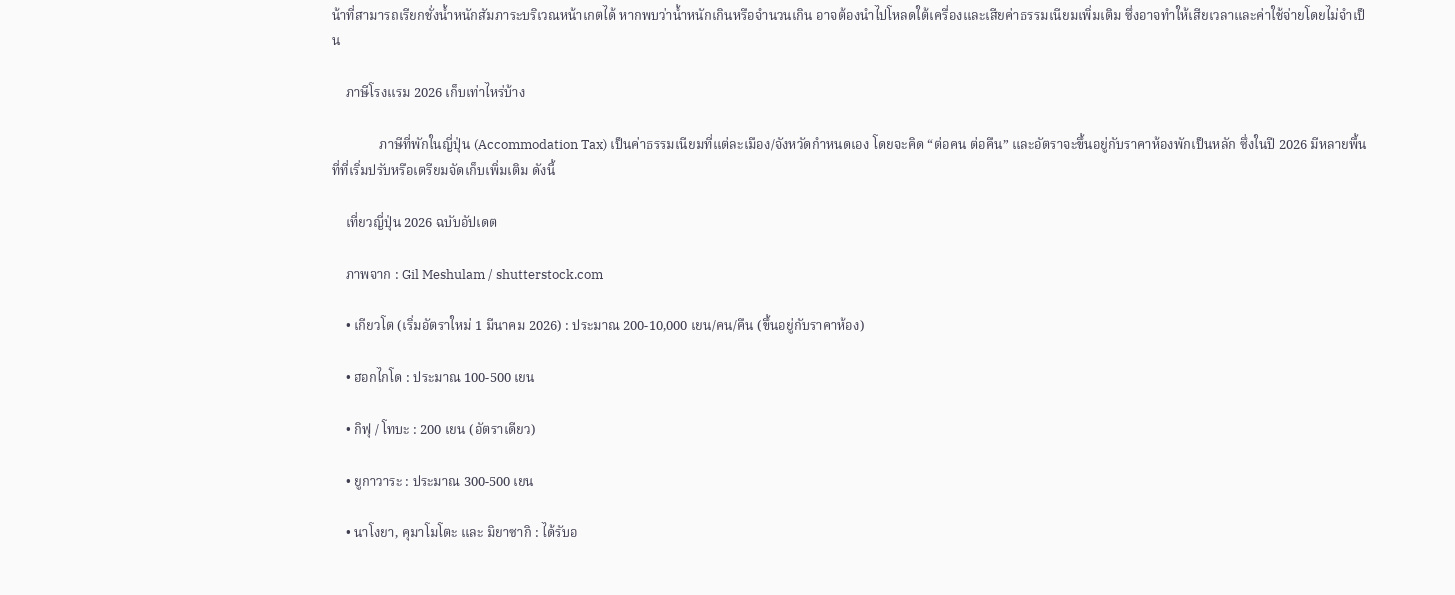น้าที่สามารถเรียกชั่งน้ำหนักสัมภาระบริเวณหน้าเกตได้ หากพบว่าน้ำหนักเกินหรือจำนวนเกิน อาจต้องนำไปโหลดใต้เครื่องและเสียค่าธรรมเนียมเพิ่มเติม ซึ่งอาจทำให้เสียเวลาและค่าใช้จ่ายโดยไม่จำเป็น

    ภาษีโรงแรม 2026 เก็บเท่าไหร่บ้าง

              ภาษีที่พักในญี่ปุ่น (Accommodation Tax) เป็นค่าธรรมเนียมที่แต่ละเมือง/จังหวัดกำหนดเอง โดยจะคิด “ต่อคน ต่อคืน” และอัตราจะขึ้นอยู่กับราคาห้องพักเป็นหลัก ซึ่งในปี 2026 มีหลายพื้นที่ที่เริ่มปรับหรือเตรียมจัดเก็บเพิ่มเติม ดังนี้

    เที่ยวญี่ปุ่น 2026 ฉบับอัปเดต

    ภาพจาก : Gil Meshulam / shutterstock.com

    • เกียวโต (เริ่มอัตราใหม่ 1 มีนาคม 2026) : ประมาณ 200-10,000 เยน/คน/คืน (ขึ้นอยู่กับราคาห้อง)

    • ฮอกไกโด : ประมาณ 100-500 เยน

    • กิฟุ / โทบะ : 200 เยน (อัตราเดียว)

    • ยูกาวาระ : ประมาณ 300-500 เยน

    • นาโงยา, คุมาโมโตะ และ มิยาซากิ : ได้รับอ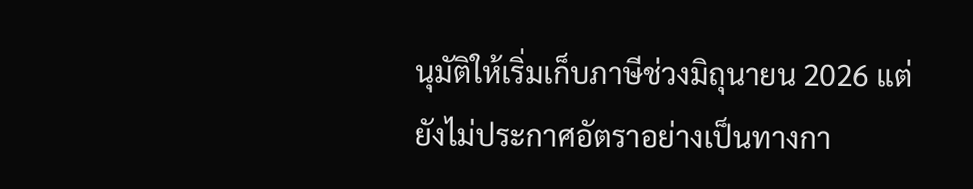นุมัติให้เริ่มเก็บภาษีช่วงมิถุนายน 2026 แต่ยังไม่ประกาศอัตราอย่างเป็นทางกา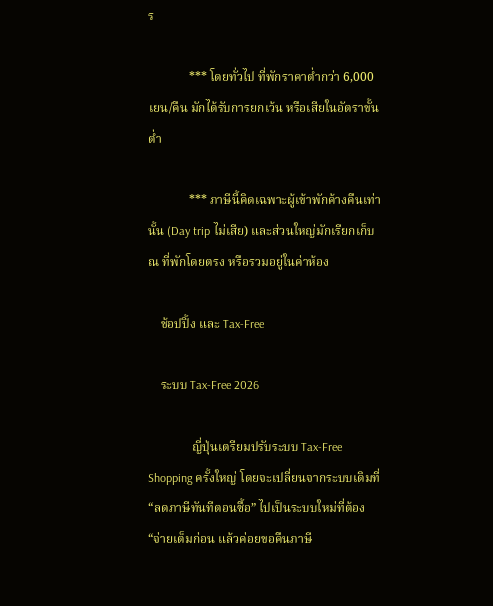ร

             *** โดยทั่วไป ที่พักราคาต่ำกว่า 6,000 เยน/คืน มักได้รับการยกเว้น หรือเสียในอัตราขั้นต่ำ

             *** ภาษีนี้คิดเฉพาะผู้เข้าพักค้างคืนเท่านั้น (Day trip ไม่เสีย) และส่วนใหญ่มักเรียกเก็บ ณ ที่พักโดยตรง หรือรวมอยู่ในค่าห้อง

    ช้อปปิ้ง และ Tax-Free

    ระบบ Tax-Free 2026

              ญี่ปุ่นเตรียมปรับระบบ Tax-Free Shopping ครั้งใหญ่ โดยจะเปลี่ยนจากระบบเดิมที่ “ลดภาษีทันทีตอนซื้อ” ไปเป็นระบบใหม่ที่ต้อง “จ่ายเต็มก่อน แล้วค่อยขอคืนภาษี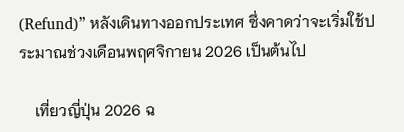(Refund)” หลังเดินทางออกประเทศ ซึ่งคาดว่าจะเริ่มใช้ประมาณช่วงเดือนพฤศจิกายน 2026 เป็นต้นไป

    เที่ยวญี่ปุ่น 2026 ฉ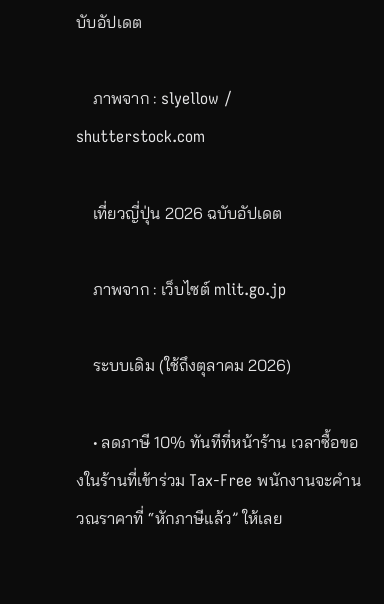บับอัปเดต

    ภาพจาก : slyellow / shutterstock.com

    เที่ยวญี่ปุ่น 2026 ฉบับอัปเดต

    ภาพจาก : เว็บไซต์ mlit.go.jp

    ระบบเดิม (ใช้ถึงตุลาคม 2026)

    • ลดภาษี 10% ทันทีที่หน้าร้าน เวลาซื้อของในร้านที่เข้าร่วม Tax-Free พนักงานจะคำนวณราคาที่ “หักภาษีแล้ว” ให้เลย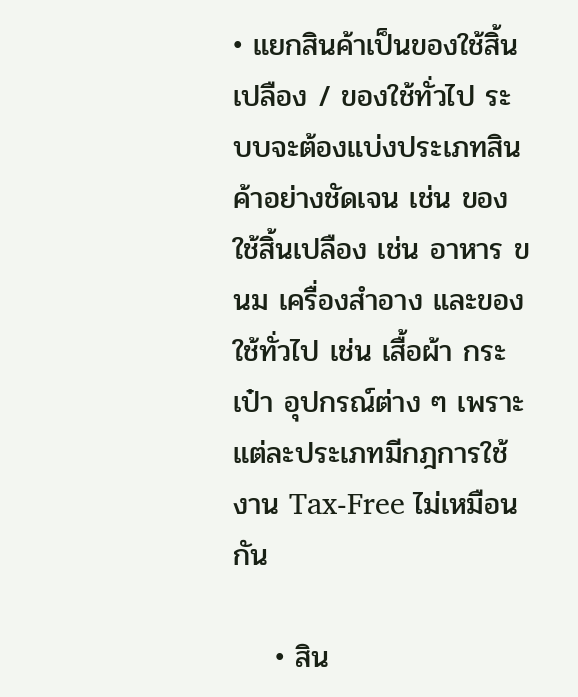• แยกสินค้าเป็นของใช้สิ้นเปลือง / ของใช้ทั่วไป ระบบจะต้องแบ่งประเภทสินค้าอย่างชัดเจน เช่น ของใช้สิ้นเปลือง เช่น อาหาร ขนม เครื่องสำอาง และของใช้ทั่วไป เช่น เสื้อผ้า กระเป๋า อุปกรณ์ต่าง ๆ เพราะแต่ละประเภทมีกฎการใช้งาน Tax-Free ไม่เหมือนกัน

    • สิน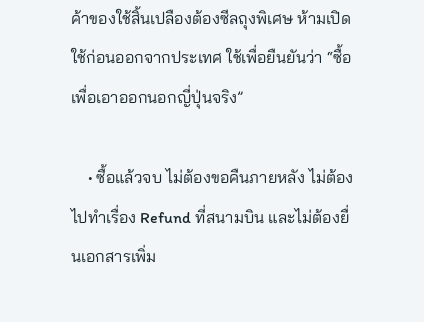ค้าของใช้สิ้นเปลืองต้องซีลถุงพิเศษ ห้ามเปิดใช้ก่อนออกจากประเทศ ใช้เพื่อยืนยันว่า “ซื้อเพื่อเอาออกนอกญี่ปุ่นจริง”

    • ซื้อแล้วจบ ไม่ต้องขอคืนภายหลัง ไม่ต้องไปทำเรื่อง Refund ที่สนามบิน และไม่ต้องยื่นเอกสารเพิ่ม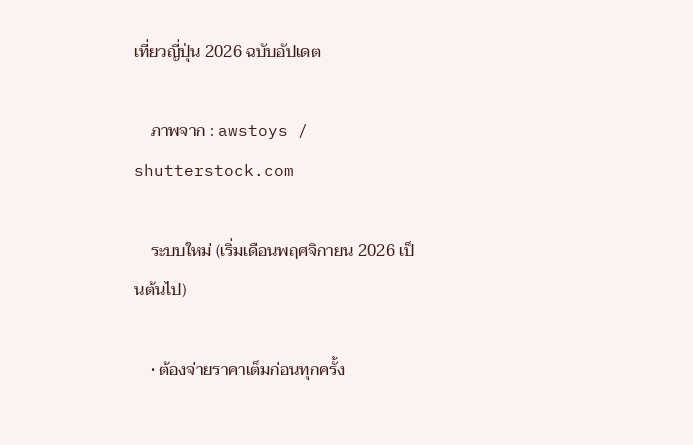เที่ยวญี่ปุ่น 2026 ฉบับอัปเดต

    ภาพจาก : awstoys / shutterstock.com

    ระบบใหม่ (เริ่มเดือนพฤศจิกายน 2026 เป็นต้นไป)

    • ต้องจ่ายราคาเต็มก่อนทุกครั้ง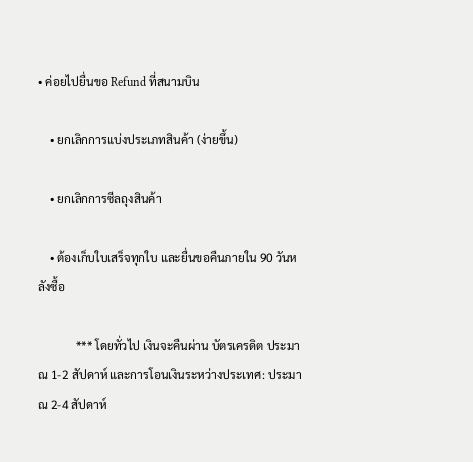• ค่อยไปยื่นขอ Refund ที่สนามบิน

    • ยกเลิกการแบ่งประเภทสินค้า (ง่ายขึ้น)

    • ยกเลิกการซีลถุงสินค้า

    • ต้องเก็บใบเสร็จทุกใบ และยื่นขอคืนภายใน 90 วันหลังซื้อ

             *** โดยทั่วไป เงินจะคืนผ่าน บัตรเครดิต ประมาณ 1-2 สัปดาห์ และการโอนเงินระหว่างประเทศ: ประมาณ 2-4 สัปดาห์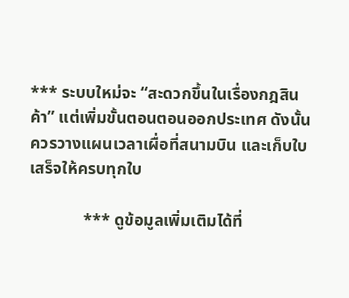*** ระบบใหม่จะ “สะดวกขึ้นในเรื่องกฎสินค้า” แต่เพิ่มขั้นตอนตอนออกประเทศ ดังนั้นควรวางแผนเวลาเผื่อที่สนามบิน และเก็บใบเสร็จให้ครบทุกใบ

             *** ดูข้อมูลเพิ่มเติมได้ที่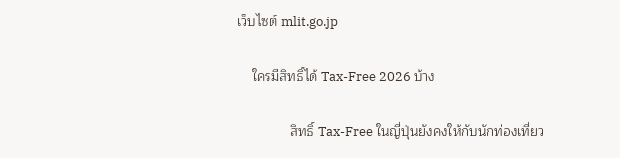เว็บไซต์ mlit.go.jp

    ใครมีสิทธิ์ได้ Tax-Free 2026 บ้าง

              สิทธิ์ Tax-Free ในญี่ปุ่นยังคงให้กับนักท่องเที่ยว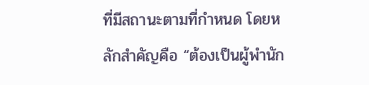ที่มีสถานะตามที่กำหนด โดยหลักสำคัญคือ “ต้องเป็นผู้พำนัก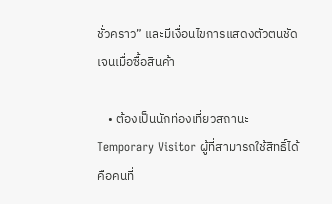ชั่วคราว” และมีเงื่อนไขการแสดงตัวตนชัดเจนเมื่อซื้อสินค้า

    • ต้องเป็นนักท่องเที่ยวสถานะ Temporary Visitor ผู้ที่สามารถใช้สิทธิ์ได้คือคนที่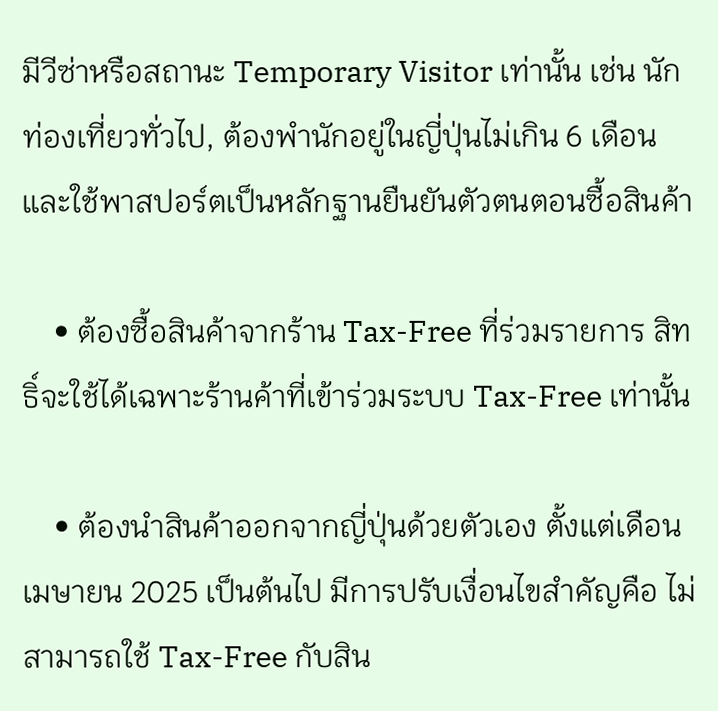มีวีซ่าหรือสถานะ Temporary Visitor เท่านั้น เช่น นักท่องเที่ยวทั่วไป, ต้องพำนักอยู่ในญี่ปุ่นไม่เกิน 6 เดือน และใช้พาสปอร์ตเป็นหลักฐานยืนยันตัวตนตอนซื้อสินค้า

    • ต้องซื้อสินค้าจากร้าน Tax-Free ที่ร่วมรายการ สิทธิ์จะใช้ได้เฉพาะร้านค้าที่เข้าร่วมระบบ Tax-Free เท่านั้น

    • ต้องนำสินค้าออกจากญี่ปุ่นด้วยตัวเอง ตั้งแต่เดือนเมษายน 2025 เป็นต้นไป มีการปรับเงื่อนไขสำคัญคือ ไม่สามารถใช้ Tax-Free กับสิน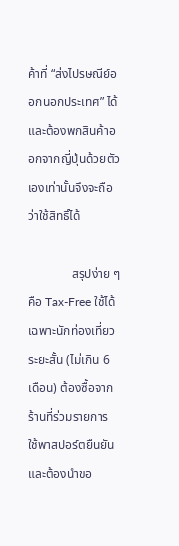ค้าที่ “ส่งไปรษณีย์ออกนอกประเทศ” ได้ และต้องพกสินค้าออกจากญี่ปุ่นด้วยตัวเองเท่านั้นจึงจะถือว่าใช้สิทธิ์ได้

              สรุปง่าย ๆ คือ Tax-Free ใช้ได้เฉพาะนักท่องเที่ยวระยะสั้น (ไม่เกิน 6 เดือน) ต้องซื้อจากร้านที่ร่วมรายการ ใช้พาสปอร์ตยืนยัน และต้องนำขอ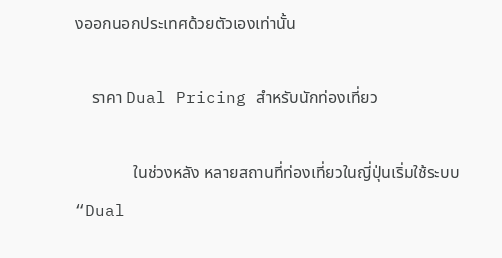งออกนอกประเทศด้วยตัวเองเท่านั้น

    ราคา Dual Pricing สำหรับนักท่องเที่ยว

              ในช่วงหลัง หลายสถานที่ท่องเที่ยวในญี่ปุ่นเริ่มใช้ระบบ “Dual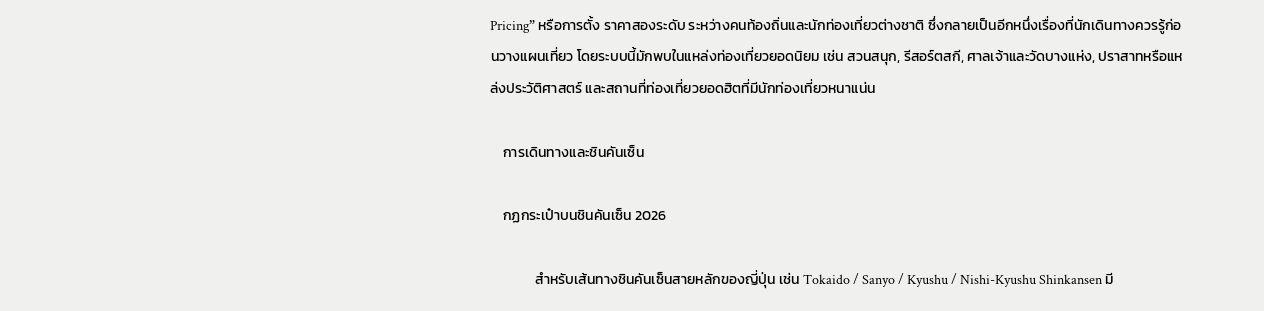Pricing” หรือการตั้ง ราคาสองระดับ ระหว่างคนท้องถิ่นและนักท่องเที่ยวต่างชาติ ซึ่งกลายเป็นอีกหนึ่งเรื่องที่นักเดินทางควรรู้ก่อนวางแผนเที่ยว โดยระบบนี้มักพบในแหล่งท่องเที่ยวยอดนิยม เช่น สวนสนุก, รีสอร์ตสกี, ศาลเจ้าและวัดบางแห่ง, ปราสาทหรือแหล่งประวัติศาสตร์ และสถานที่ท่องเที่ยวยอดฮิตที่มีนักท่องเที่ยวหนาแน่น

    การเดินทางและชินคันเซ็น

    กฏกระเป๋าบนชินคันเซ็น 2026

              สำหรับเส้นทางชินคันเซ็นสายหลักของญี่ปุ่น เช่น Tokaido / Sanyo / Kyushu / Nishi-Kyushu Shinkansen มี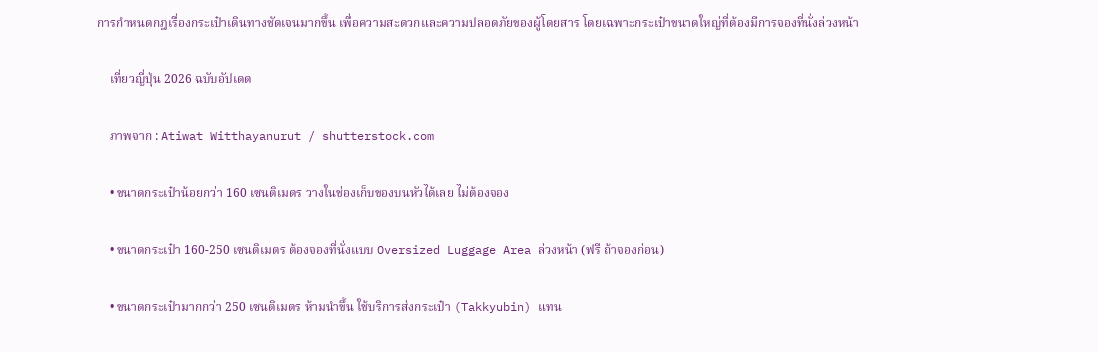การกำหนดกฎเรื่องกระเป๋าเดินทางชัดเจนมากขึ้น เพื่อความสะดวกและความปลอดภัยของผู้โดยสาร โดยเฉพาะกระเป๋าขนาดใหญ่ที่ต้องมีการจองที่นั่งล่วงหน้า

    เที่ยวญี่ปุ่น 2026 ฉบับอัปเดต

    ภาพจาก : Atiwat Witthayanurut / shutterstock.com

    • ขนาดกระเป๋าน้อยกว่า 160 เซนติเมตร วางในช่องเก็บของบนหัวได้เลย ไม่ต้องจอง

    • ขนาดกระเป๋า 160-250 เซนติเมตร ต้องจองที่นั่งแบบ Oversized Luggage Area ล่วงหน้า (ฟรี ถ้าจองก่อน)

    • ขนาดกระเป๋ามากกว่า 250 เซนติเมตร ห้ามนำขึ้น ใช้บริการส่งกระเป๋า (Takkyubin) แทน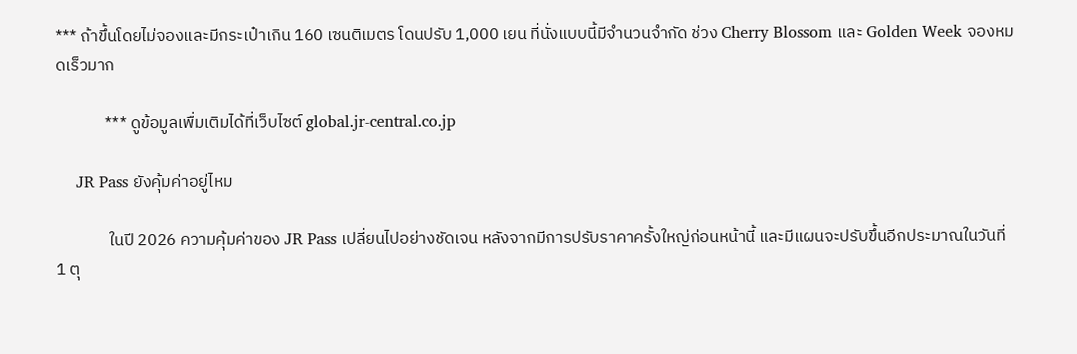*** ถ้าขึ้นโดยไม่จองและมีกระเป๋าเกิน 160 เซนติเมตร โดนปรับ 1,000 เยน ที่นั่งแบบนี้มีจำนวนจำกัด ช่วง Cherry Blossom และ Golden Week จองหมดเร็วมาก

             *** ดูข้อมูลเพื่มเติมได้ที่เว็บไซต์ global.jr-central.co.jp

    JR Pass ยังคุ้มค่าอยู่ไหม

              ในปี 2026 ความคุ้มค่าของ JR Pass เปลี่ยนไปอย่างชัดเจน หลังจากมีการปรับราคาครั้งใหญ่ก่อนหน้านี้ และมีแผนจะปรับขึ้นอีกประมาณในวันที่ 1 ตุ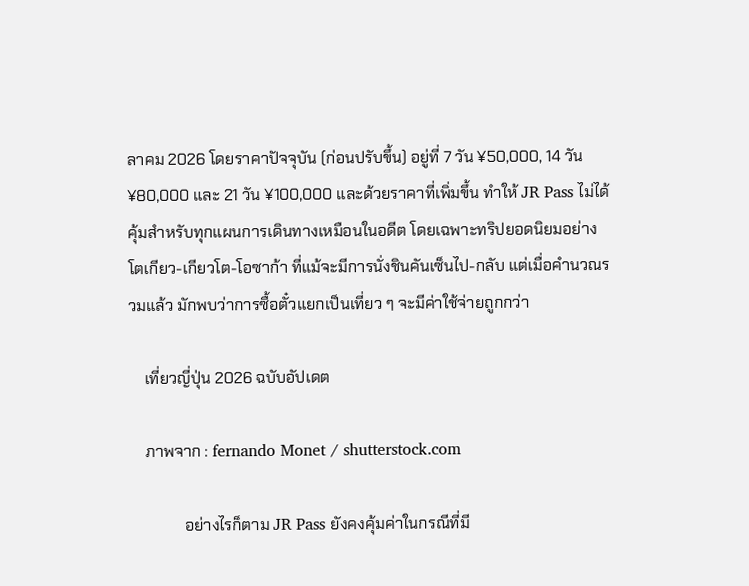ลาคม 2026 โดยราคาปัจจุบัน (ก่อนปรับขึ้น) อยู่ที่ 7 วัน ¥50,000, 14 วัน ¥80,000 และ 21 วัน ¥100,000 และด้วยราคาที่เพิ่มขึ้น ทำให้ JR Pass ไม่ได้คุ้มสำหรับทุกแผนการเดินทางเหมือนในอดีต โดยเฉพาะทริปยอดนิยมอย่าง โตเกียว-เกียวโต-โอซาก้า ที่แม้จะมีการนั่งชินคันเซ็นไป-กลับ แต่เมื่อคำนวณรวมแล้ว มักพบว่าการซื้อตั๋วแยกเป็นเที่ยว ๆ จะมีค่าใช้จ่ายถูกกว่า

    เที่ยวญี่ปุ่น 2026 ฉบับอัปเดต

    ภาพจาก : fernando Monet / shutterstock.com

              อย่างไรก็ตาม JR Pass ยังคงคุ้มค่าในกรณีที่มี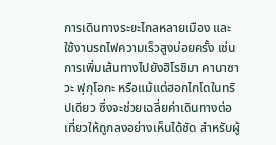การเดินทางระยะไกลหลายเมือง และใช้งานรถไฟความเร็วสูงบ่อยครั้ง เช่น การเพิ่มเส้นทางไปยังฮิโรชิมา คานาซาวะ ฟุกุโอกะ หรือแม้แต่ฮอกไกโดในทริปเดียว ซึ่งจะช่วยเฉลี่ยค่าเดินทางต่อเที่ยวให้ถูกลงอย่างเห็นได้ชัด สำหรับผู้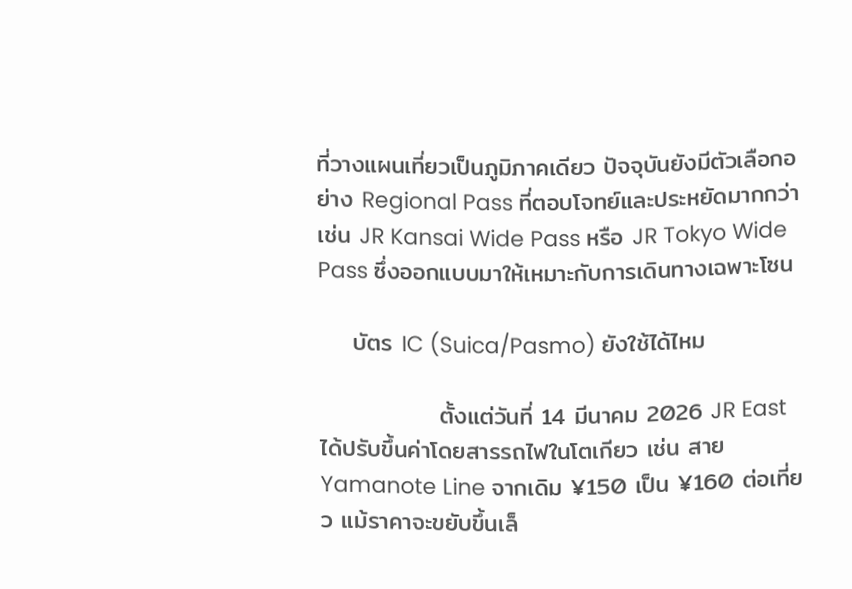ที่วางแผนเที่ยวเป็นภูมิภาคเดียว ปัจจุบันยังมีตัวเลือกอย่าง Regional Pass ที่ตอบโจทย์และประหยัดมากกว่า เช่น JR Kansai Wide Pass หรือ JR Tokyo Wide Pass ซึ่งออกแบบมาให้เหมาะกับการเดินทางเฉพาะโซน

    บัตร IC (Suica/Pasmo) ยังใช้ได้ไหม

              ตั้งแต่วันที่ 14 มีนาคม 2026 JR East ได้ปรับขึ้นค่าโดยสารรถไฟในโตเกียว เช่น สาย Yamanote Line จากเดิม ¥150 เป็น ¥160 ต่อเที่ยว แม้ราคาจะขยับขึ้นเล็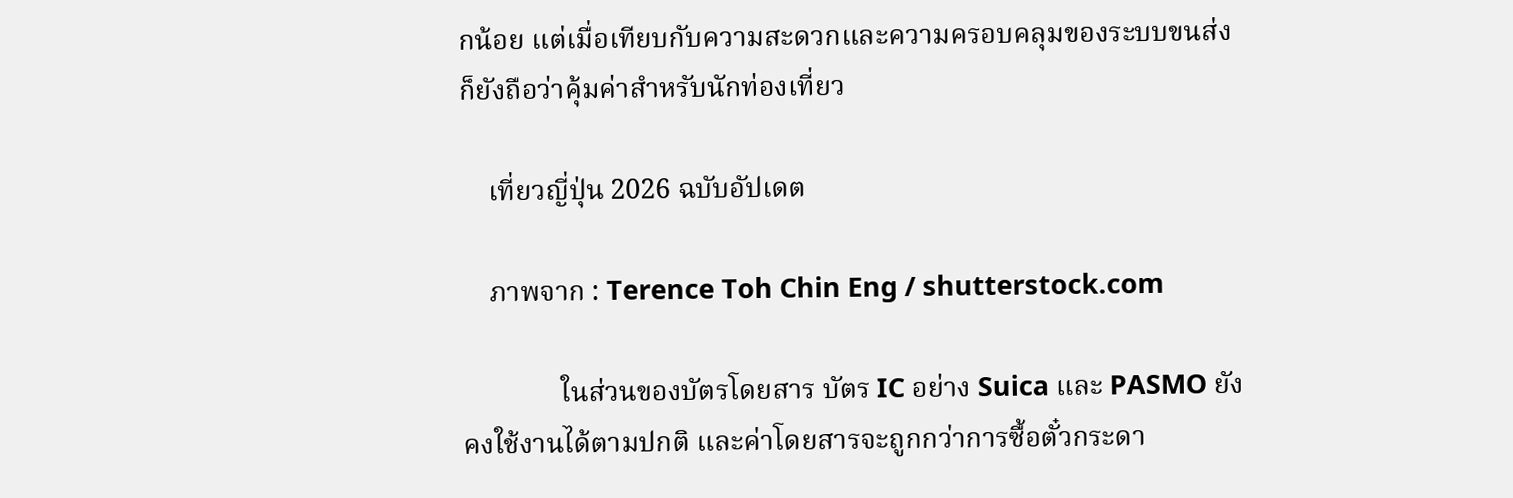กน้อย แต่เมื่อเทียบกับความสะดวกและความครอบคลุมของระบบขนส่ง ก็ยังถือว่าคุ้มค่าสำหรับนักท่องเที่ยว

    เที่ยวญี่ปุ่น 2026 ฉบับอัปเดต

    ภาพจาก : Terence Toh Chin Eng / shutterstock.com

              ในส่วนของบัตรโดยสาร บัตร IC อย่าง Suica และ PASMO ยังคงใช้งานได้ตามปกติ และค่าโดยสารจะถูกกว่าการซื้อตั๋วกระดา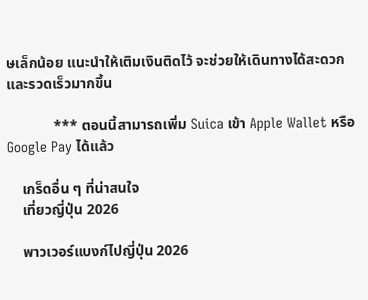ษเล็กน้อย แนะนำให้เติมเงินติดไว้ จะช่วยให้เดินทางได้สะดวกและรวดเร็วมากขึ้น

             *** ตอนนี้สามารถเพิ่ม Suica เข้า Apple Wallet หรือ Google Pay ได้แล้ว

    เกร็ดอื่น ๆ ที่น่าสนใจ
    เที่ยวญี่ปุ่น 2026

    พาวเวอร์แบงก์ไปญี่ปุ่น 2026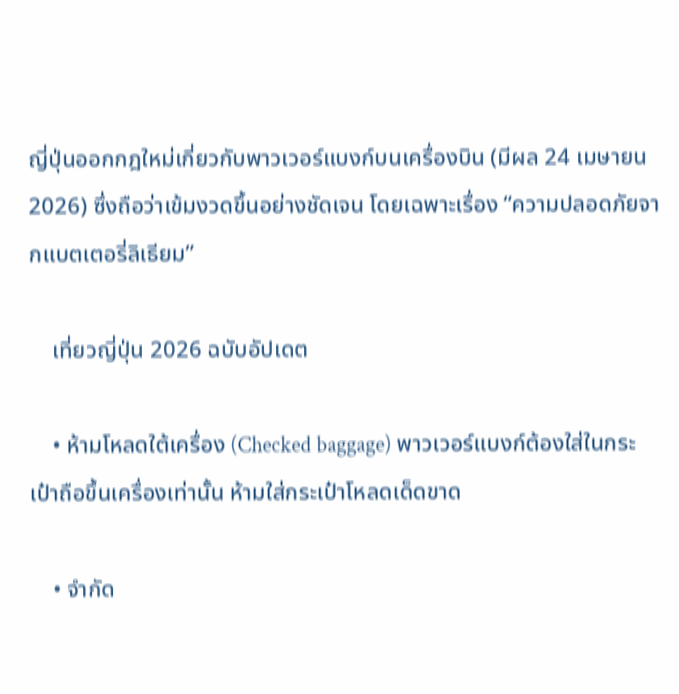ญี่ปุ่นออกกฎใหม่เกี่ยวกับพาวเวอร์แบงก์บนเครื่องบิน (มีผล 24 เมษายน 2026) ซึ่งถือว่าเข้มงวดขึ้นอย่างชัดเจน โดยเฉพาะเรื่อง “ความปลอดภัยจากแบตเตอรี่ลิเธียม”

    เที่ยวญี่ปุ่น 2026 ฉบับอัปเดต

    • ห้ามโหลดใต้เครื่อง (Checked baggage) พาวเวอร์แบงก์ต้องใส่ในกระเป๋าถือขึ้นเครื่องเท่านั้น ห้ามใส่กระเป๋าโหลดเด็ดขาด

    • จำกัด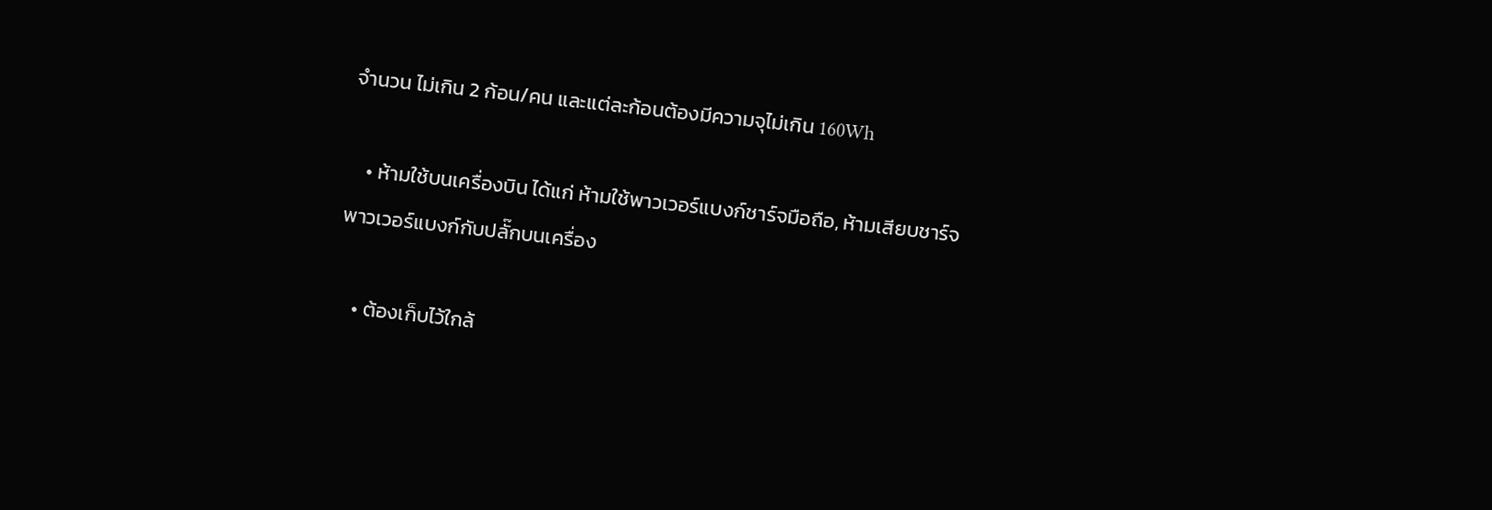จำนวน ไม่เกิน 2 ก้อน/คน และแต่ละก้อนต้องมีความจุไม่เกิน 160Wh

    • ห้ามใช้บนเครื่องบิน ได้แก่ ห้ามใช้พาวเวอร์แบงก์ชาร์จมือถือ, ห้ามเสียบชาร์จพาวเวอร์แบงก์กับปลั๊กบนเครื่อง

    • ต้องเก็บไว้ใกล้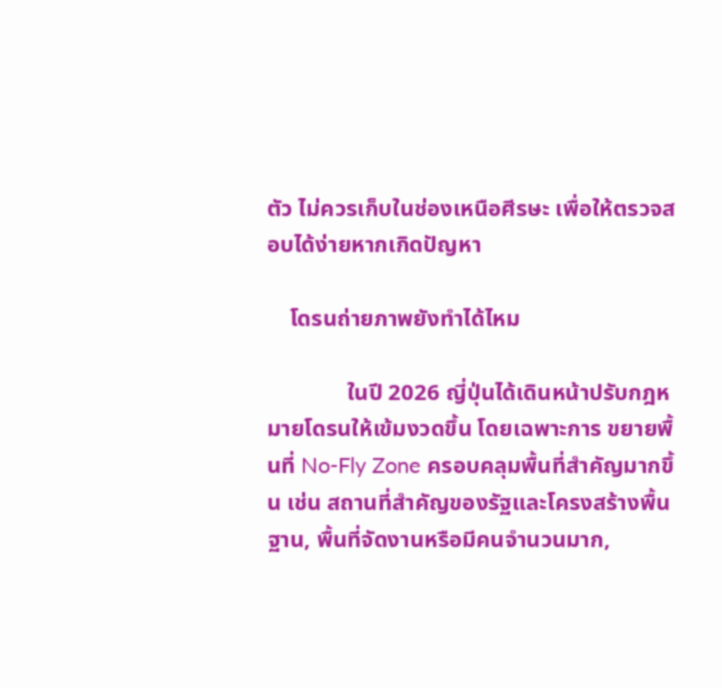ตัว ไม่ควรเก็บในช่องเหนือศีรษะ เพื่อให้ตรวจสอบได้ง่ายหากเกิดปัญหา

    โดรนถ่ายภาพยังทำได้ไหม

              ในปี 2026 ญี่ปุ่นได้เดินหน้าปรับกฎหมายโดรนให้เข้มงวดขึ้น โดยเฉพาะการ ขยายพื้นที่ No-Fly Zone ครอบคลุมพื้นที่สำคัญมากขึ้น เช่น สถานที่สำคัญของรัฐและโครงสร้างพื้นฐาน, พื้นที่จัดงานหรือมีคนจำนวนมาก,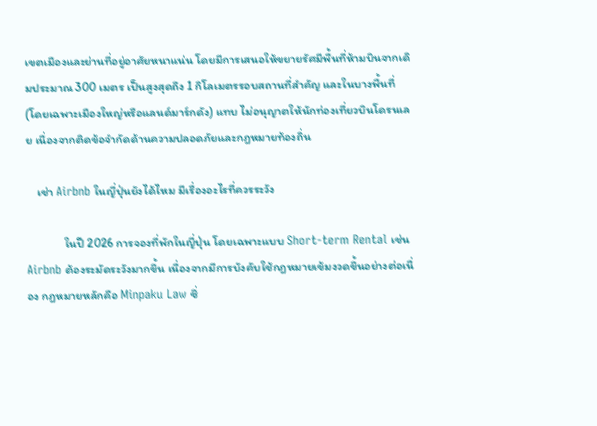เขตเมืองและย่านที่อยู่อาศัยหนาแน่น โดยมีการเสนอให้ขยายรัศมีพื้นที่ห้ามบินจากเดิมประมาณ 300 เมตร เป็นสูงสุดถึง 1 กิโลเมตรรอบสถานที่สำคัญ และในบางพื้นที่ (โดยเฉพาะเมืองใหญ่หรือแลนด์มาร์กดัง) แทบ ไม่อนุญาตให้นักท่องเที่ยวบินโดรนเลย เนื่องจากติดข้อจำกัดด้านความปลอดภัยและกฎหมายท้องถิ่น

    เช่า Airbnb ในญี่ปุ่นยังได้ไหม มีเรื่องอะไรที่ควรระวัง

              ในปี 2026 การจองที่พักในญี่ปุ่น โดยเฉพาะแบบ Short-term Rental เช่น Airbnb ต้องระมัดระวังมากขึ้น เนื่องจากมีการบังคับใช้กฎหมายเข้มงวดขึ้นอย่างต่อเนื่อง กฎหมายหลักคือ Minpaku Law ซึ่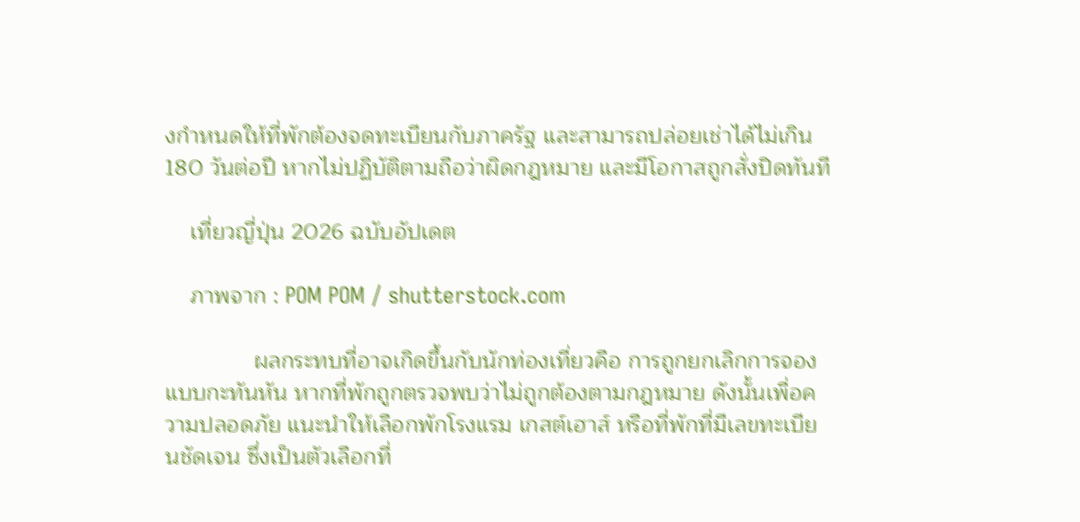งกำหนดให้ที่พักต้องจดทะเบียนกับภาครัฐ และสามารถปล่อยเช่าได้ไม่เกิน 180 วันต่อปี หากไม่ปฏิบัติตามถือว่าผิดกฎหมาย และมีโอกาสถูกสั่งปิดทันที

    เที่ยวญี่ปุ่น 2026 ฉบับอัปเดต

    ภาพจาก : POM POM / shutterstock.com

              ผลกระทบที่อาจเกิดขึ้นกับนักท่องเที่ยวคือ การถูกยกเลิกการจองแบบกะทันหัน หากที่พักถูกตรวจพบว่าไม่ถูกต้องตามกฎหมาย ดังนั้นเพื่อความปลอดภัย แนะนำให้เลือกพักโรงแรม เกสต์เฮาส์ หรือที่พักที่มีเลขทะเบียนชัดเจน ซึ่งเป็นตัวเลือกที่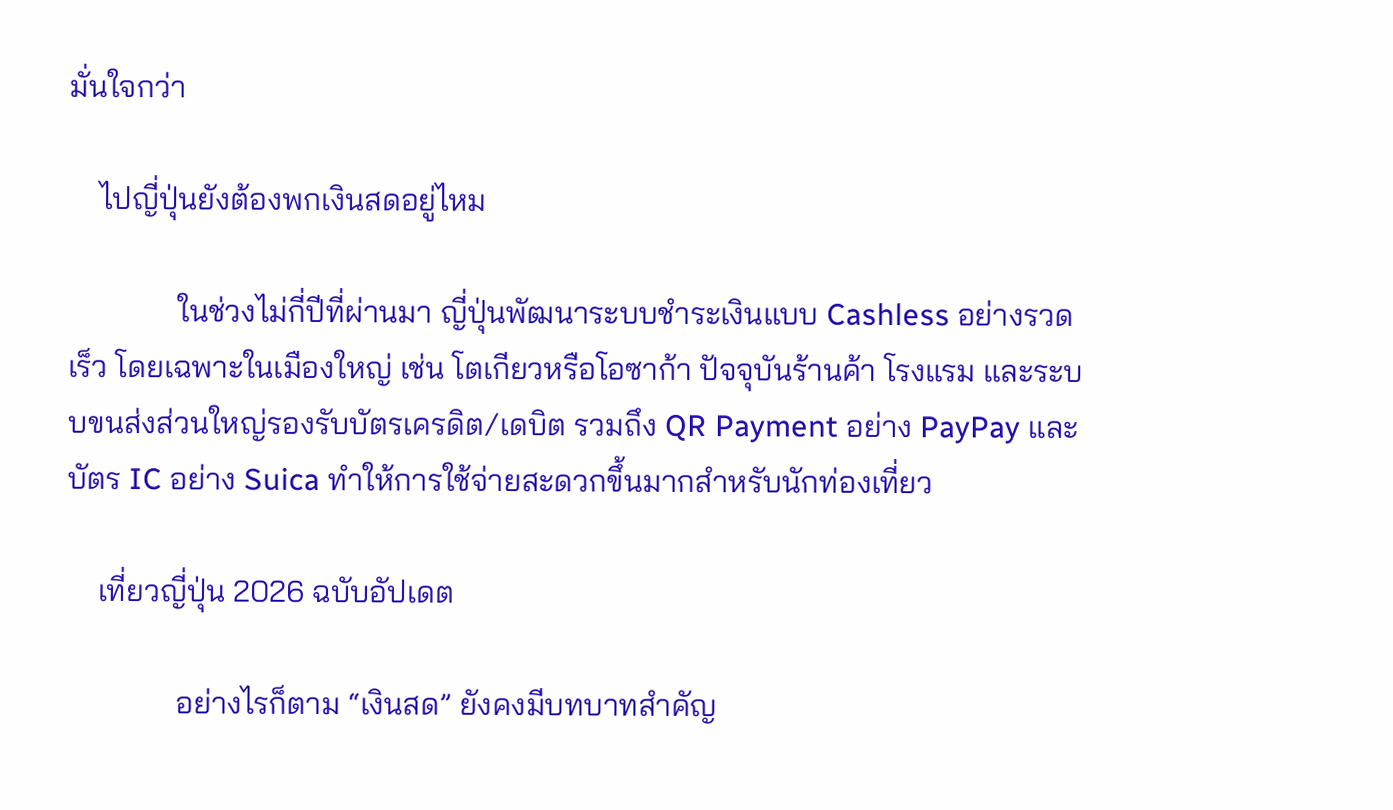มั่นใจกว่า

    ไปญี่ปุ่นยังต้องพกเงินสดอยู่ไหม

              ในช่วงไม่กี่ปีที่ผ่านมา ญี่ปุ่นพัฒนาระบบชำระเงินแบบ Cashless อย่างรวดเร็ว โดยเฉพาะในเมืองใหญ่ เช่น โตเกียวหรือโอซาก้า ปัจจุบันร้านค้า โรงแรม และระบบขนส่งส่วนใหญ่รองรับบัตรเครดิต/เดบิต รวมถึง QR Payment อย่าง PayPay และบัตร IC อย่าง Suica ทำให้การใช้จ่ายสะดวกขึ้นมากสำหรับนักท่องเที่ยว

    เที่ยวญี่ปุ่น 2026 ฉบับอัปเดต

              อย่างไรก็ตาม “เงินสด” ยังคงมีบทบาทสำคัญ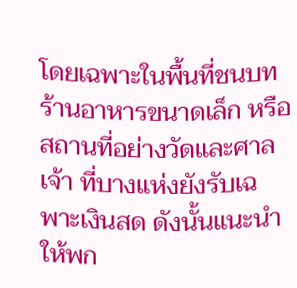โดยเฉพาะในพื้นที่ชนบท ร้านอาหารขนาดเล็ก หรือสถานที่อย่างวัดและศาลเจ้า ที่บางแห่งยังรับเฉพาะเงินสด ดังนั้นแนะนำให้พก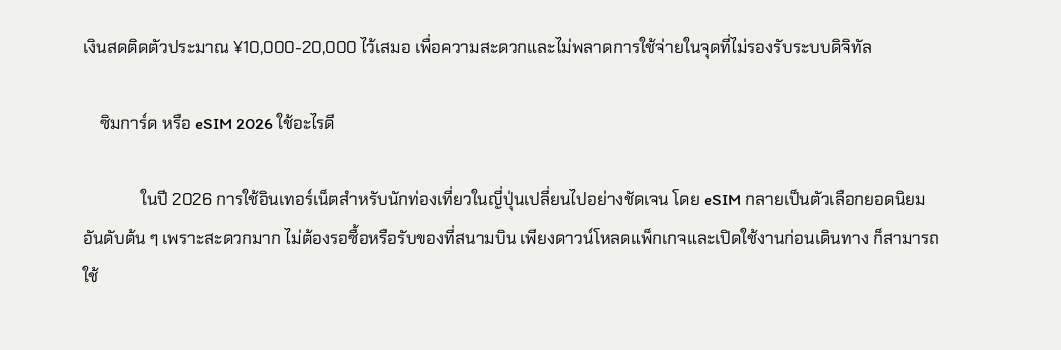เงินสดติดตัวประมาณ ¥10,000-20,000 ไว้เสมอ เพื่อความสะดวกและไม่พลาดการใช้จ่ายในจุดที่ไม่รองรับระบบดิจิทัล

    ซิมการ์ด หรือ eSIM 2026 ใช้อะไรดี

              ในปี 2026 การใช้อินเทอร์เน็ตสำหรับนักท่องเที่ยวในญี่ปุ่นเปลี่ยนไปอย่างชัดเจน โดย eSIM กลายเป็นตัวเลือกยอดนิยมอันดับต้น ๆ เพราะสะดวกมาก ไม่ต้องรอซื้อหรือรับของที่สนามบิน เพียงดาวน์โหลดแพ็กเกจและเปิดใช้งานก่อนเดินทาง ก็สามารถใช้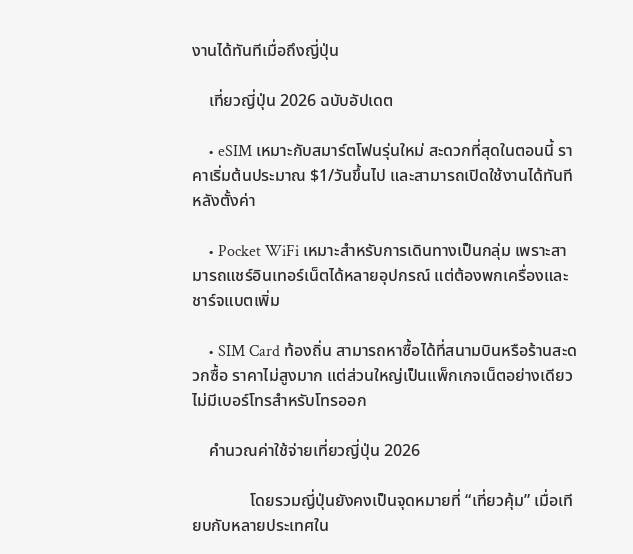งานได้ทันทีเมื่อถึงญี่ปุ่น

    เที่ยวญี่ปุ่น 2026 ฉบับอัปเดต

    • eSIM เหมาะกับสมาร์ตโฟนรุ่นใหม่ สะดวกที่สุดในตอนนี้ ราคาเริ่มต้นประมาณ $1/วันขึ้นไป และสามารถเปิดใช้งานได้ทันทีหลังตั้งค่า

    • Pocket WiFi เหมาะสำหรับการเดินทางเป็นกลุ่ม เพราะสามารถแชร์อินเทอร์เน็ตได้หลายอุปกรณ์ แต่ต้องพกเครื่องและชาร์จแบตเพิ่ม

    • SIM Card ท้องถิ่น สามารถหาซื้อได้ที่สนามบินหรือร้านสะดวกซื้อ ราคาไม่สูงมาก แต่ส่วนใหญ่เป็นแพ็กเกจเน็ตอย่างเดียว ไม่มีเบอร์โทรสำหรับโทรออก

    คำนวณค่าใช้จ่ายเที่ยวญี่ปุ่น 2026

              โดยรวมญี่ปุ่นยังคงเป็นจุดหมายที่ “เที่ยวคุ้ม” เมื่อเทียบกับหลายประเทศใน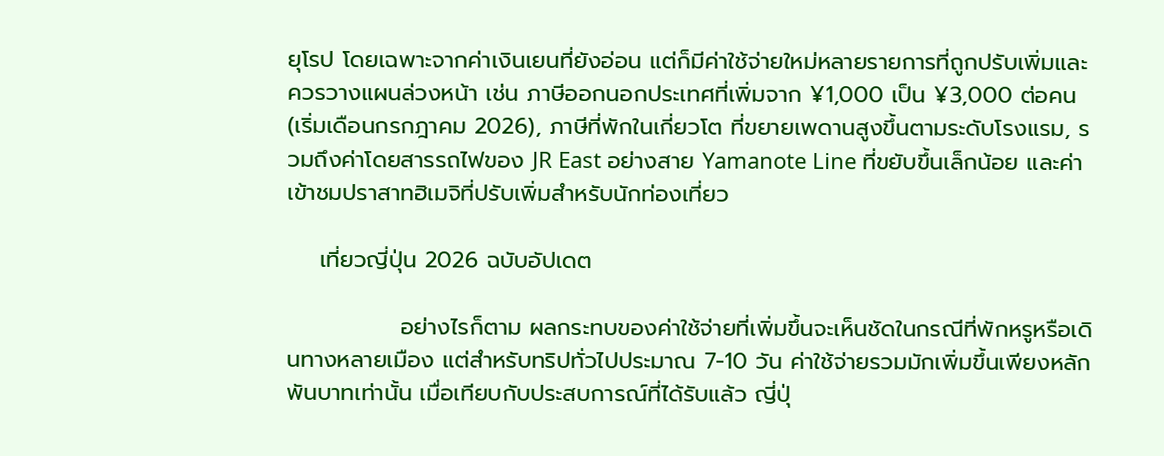ยุโรป โดยเฉพาะจากค่าเงินเยนที่ยังอ่อน แต่ก็มีค่าใช้จ่ายใหม่หลายรายการที่ถูกปรับเพิ่มและควรวางแผนล่วงหน้า เช่น ภาษีออกนอกประเทศที่เพิ่มจาก ¥1,000 เป็น ¥3,000 ต่อคน (เริ่มเดือนกรกฎาคม 2026), ภาษีที่พักในเกี่ยวโต ที่ขยายเพดานสูงขึ้นตามระดับโรงแรม, รวมถึงค่าโดยสารรถไฟของ JR East อย่างสาย Yamanote Line ที่ขยับขึ้นเล็กน้อย และค่าเข้าชมปราสาทฮิเมจิที่ปรับเพิ่มสำหรับนักท่องเที่ยว

    เที่ยวญี่ปุ่น 2026 ฉบับอัปเดต

              อย่างไรก็ตาม ผลกระทบของค่าใช้จ่ายที่เพิ่มขึ้นจะเห็นชัดในกรณีที่พักหรูหรือเดินทางหลายเมือง แต่สำหรับทริปทั่วไปประมาณ 7-10 วัน ค่าใช้จ่ายรวมมักเพิ่มขึ้นเพียงหลักพันบาทเท่านั้น เมื่อเทียบกับประสบการณ์ที่ได้รับแล้ว ญี่ปุ่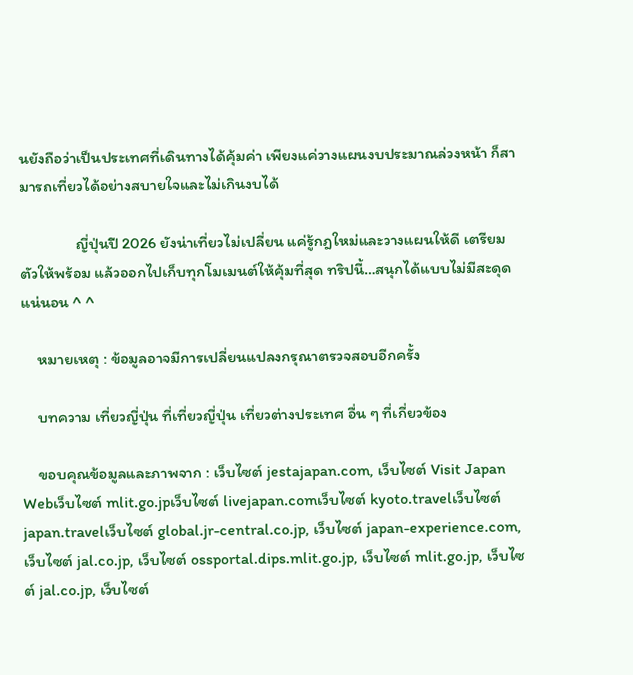นยังถือว่าเป็นประเทศที่เดินทางได้คุ้มค่า เพียงแค่วางแผนงบประมาณล่วงหน้า ก็สามารถเที่ยวได้อย่างสบายใจและไม่เกินงบได้

              ญี่ปุ่นปี 2026 ยังน่าเที่ยวไม่เปลี่ยน แค่รู้กฎใหม่และวางแผนให้ดี เตรียมตัวให้พร้อม แล้วออกไปเก็บทุกโมเมนต์ให้คุ้มที่สุด ทริปนี้…สนุกได้แบบไม่มีสะดุดแน่นอน ^ ^

    หมายเหตุ : ข้อมูลอาจมีการเปลี่ยนแปลงกรุณาตรวจสอบอีกครั้ง

    บทความ เที่ยวญี่ปุ่น ที่เที่ยวญี่ปุ่น เที่ยวต่างประเทศ อื่น ๆ ที่เกี่ยวข้อง

    ขอบคุณข้อมูลและภาพจาก : เว็บไซต์ jestajapan.com, เว็บไซต์ Visit Japan Webเว็บไซต์ mlit.go.jpเว็บไซต์ livejapan.comเว็บไซต์ kyoto.travelเว็บไซต์ japan.travelเว็บไซต์ global.jr-central.co.jp, เว็บไซต์ japan-experience.com, เว็บไซต์ jal.co.jp, เว็บไซต์ ossportal.dips.mlit.go.jp, เว็บไซต์ mlit.go.jp, เว็บไซต์ jal.co.jp, เว็บไซต์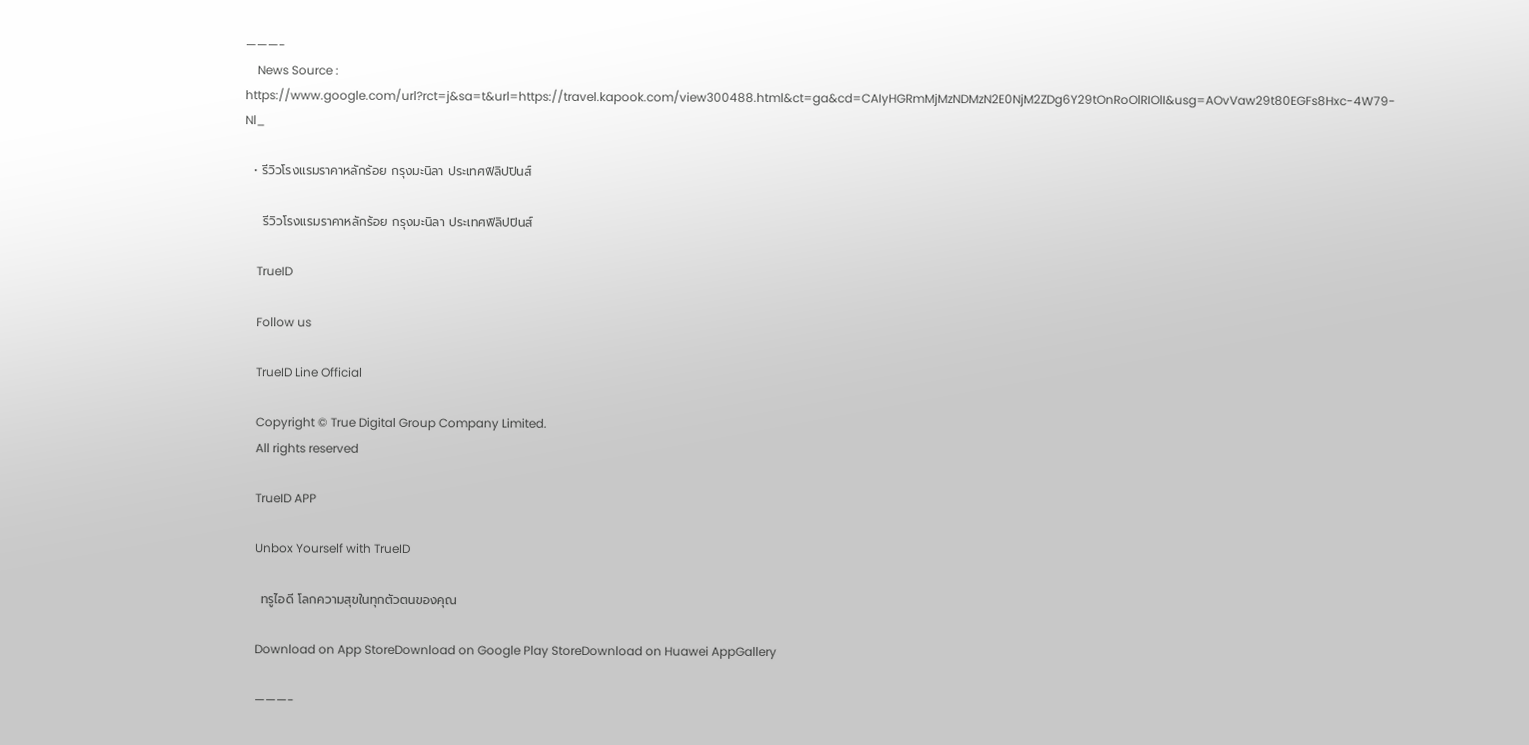———-
    News Source : https://www.google.com/url?rct=j&sa=t&url=https://travel.kapook.com/view300488.html&ct=ga&cd=CAIyHGRmMjMzNDMzN2E0NjM2ZDg6Y29tOnRoOlRIOlI&usg=AOvVaw29t80EGFs8Hxc-4W79-Nl_

  • รีวิวโรงแรมราคาหลักร้อย กรุงมะนิลา ประเทศฟิลิปปินส์

    รีวิวโรงแรมราคาหลักร้อย กรุงมะนิลา ประเทศฟิลิปปินส์

    TrueID

    Follow us

    TrueID Line Official

    Copyright © True Digital Group Company Limited.
    All rights reserved

    TrueID APP

    Unbox Yourself with TrueID

    ทรูไอดี โลกความสุขในทุกตัวตนของคุณ

    Download on App StoreDownload on Google Play StoreDownload on Huawei AppGallery

    ———-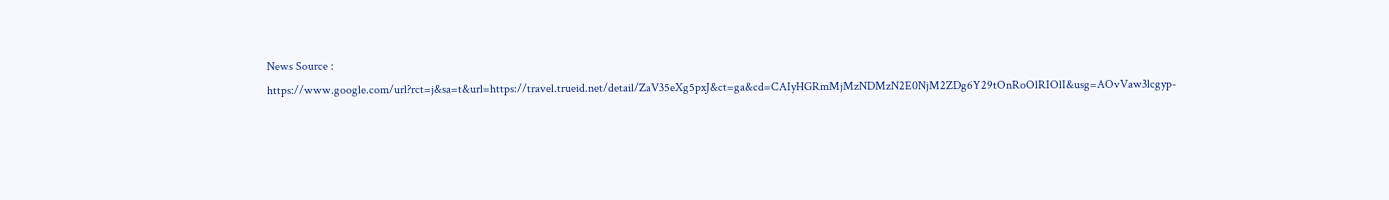News Source : https://www.google.com/url?rct=j&sa=t&url=https://travel.trueid.net/detail/ZaV35eXg5pxJ&ct=ga&cd=CAIyHGRmMjMzNDMzN2E0NjM2ZDg6Y29tOnRoOlRIOlI&usg=AOvVaw3lcgyp-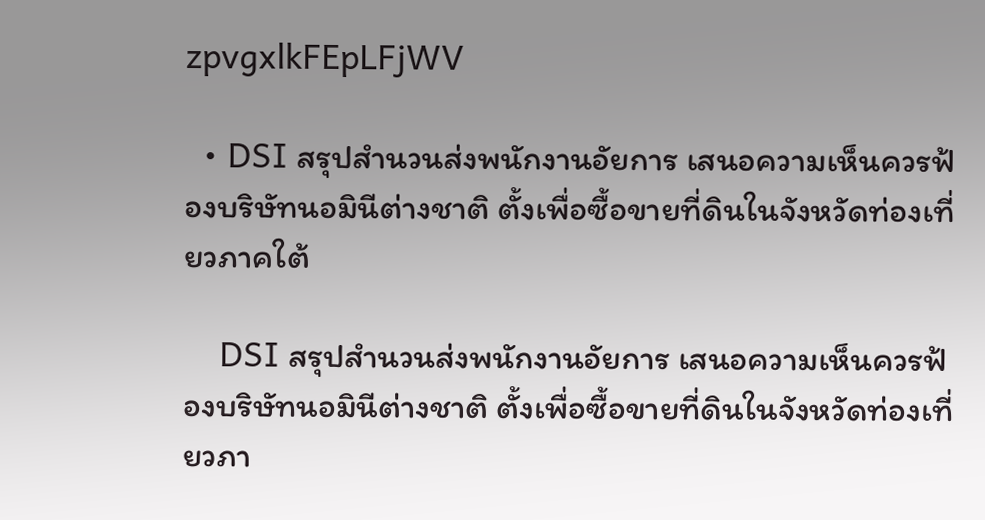zpvgxlkFEpLFjWV

  • DSI สรุปสำนวนส่งพนักงานอัยการ เสนอความเห็นควรฟ้องบริษัทนอมินีต่างชาติ ตั้งเพื่อซื้อขายที่ดินในจังหวัดท่องเที่ยวภาคใต้

    DSI สรุปสำนวนส่งพนักงานอัยการ เสนอความเห็นควรฟ้องบริษัทนอมินีต่างชาติ ตั้งเพื่อซื้อขายที่ดินในจังหวัดท่องเที่ยวภา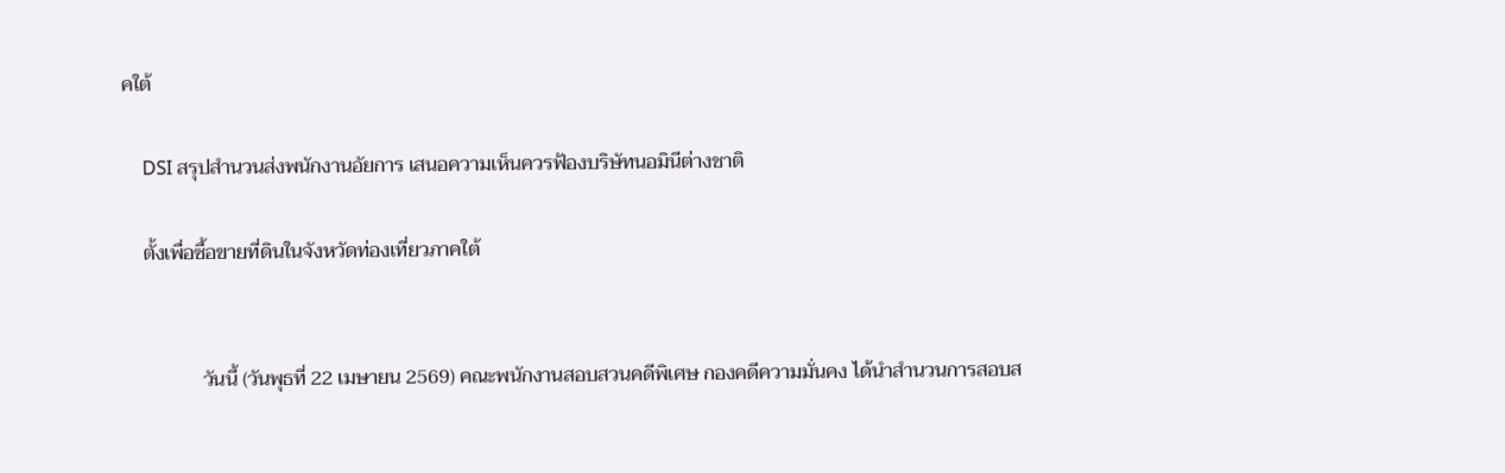คใต้

    DSI สรุปสำนวนส่งพนักงานอัยการ เสนอความเห็นควรฟ้องบริษัทนอมินีต่างชาติ

    ตั้งเพื่อซื้อขายที่ดินในจังหวัดท่องเที่ยวภาคใต้


                วันนี้ (วันพุธที่ 22 เมษายน 2569) คณะพนักงานสอบสวนคดีพิเศษ กองคดีความมั่นคง ได้นำสำนวนการสอบส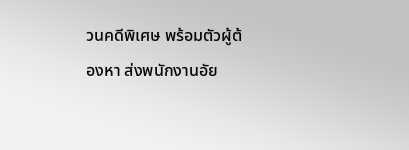วนคดีพิเศษ พร้อมตัวผู้ต้องหา ส่งพนักงานอัย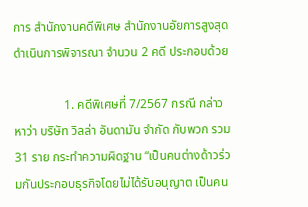การ สำนักงานคดีพิเศษ สำนักงานอัยการสูงสุดดำเนินการพิจารณา จำนวน 2 คดี ประกอบด้วย

                1. คดีพิเศษที่ 7/2567 กรณี กล่าวหาว่า บริษัท วิลล่า อันดามัน จำกัด กับพวก รวม 31 ราย กระทำความผิดฐาน “เป็นคนต่างด้าวร่วมกันประกอบธุรกิจโดยไม่ได้รับอนุญาต เป็นคน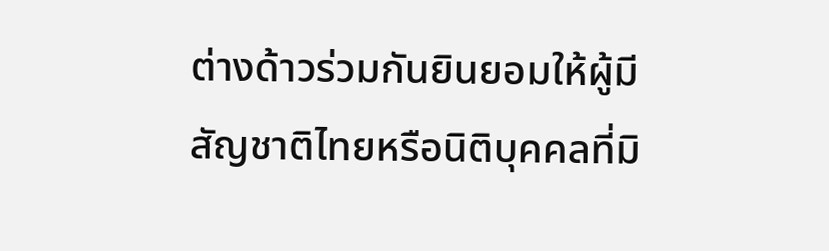ต่างด้าวร่วมกันยินยอมให้ผู้มีสัญชาติไทยหรือนิติบุคคลที่มิ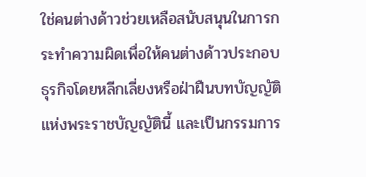ใช่คนต่างด้าวช่วยเหลือสนับสนุนในการกระทำความผิดเพื่อให้คนต่างด้าวประกอบธุรกิจโดยหลีกเลี่ยงหรือฝ่าฝืนบทบัญญัติแห่งพระราชบัญญัตินี้ และเป็นกรรมการ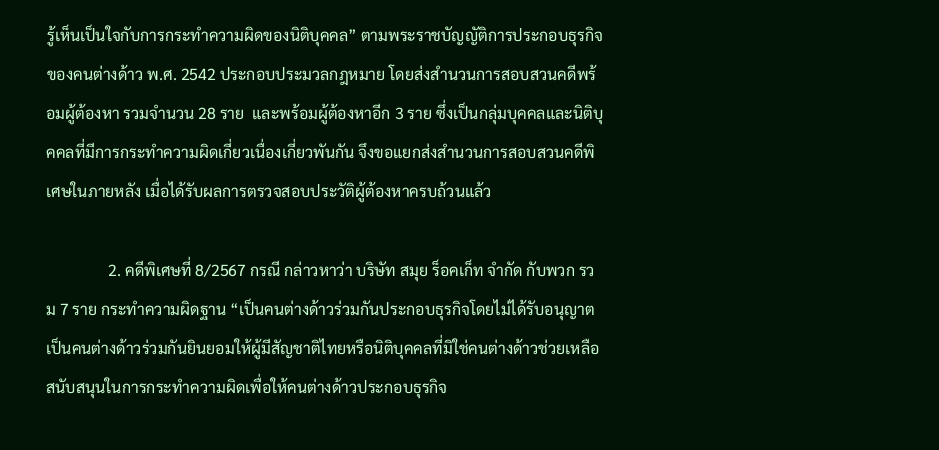รู้เห็นเป็นใจกับการกระทำความผิดของนิติบุคคล” ตามพระราชบัญญัติการประกอบธุรกิจของคนต่างด้าว พ.ศ. 2542 ประกอบประมวลกฎหมาย โดยส่งสำนวนการสอบสวนคดีพร้อมผู้ต้องหา รวมจำนวน 28 ราย  และพร้อมผู้ต้องหาอีก 3 ราย ซึ่งเป็นกลุ่มบุคคลและนิติบุคคลที่มีการกระทำความผิดเกี่ยวเนื่องเกี่ยวพันกัน จึงขอแยกส่งสำนวนการสอบสวนคดีพิเศษในภายหลัง เมื่อได้รับผลการตรวจสอบประวัติผู้ต้องหาครบถ้วนแล้ว

                2. คดีพิเศษที่ 8/2567 กรณี กล่าวหาว่า บริษัท สมุย ร็อคเก็ท จำกัด กับพวก รวม 7 ราย กระทำความผิดฐาน “เป็นคนต่างด้าวร่วมกันประกอบธุรกิจโดยไม่ได้รับอนุญาต เป็นคนต่างด้าวร่วมกันยินยอมให้ผู้มีสัญชาติไทยหรือนิติบุคคลที่มิใช่คนต่างด้าวช่วยเหลือสนับสนุนในการกระทำความผิดเพื่อให้คนต่างด้าวประกอบธุรกิจ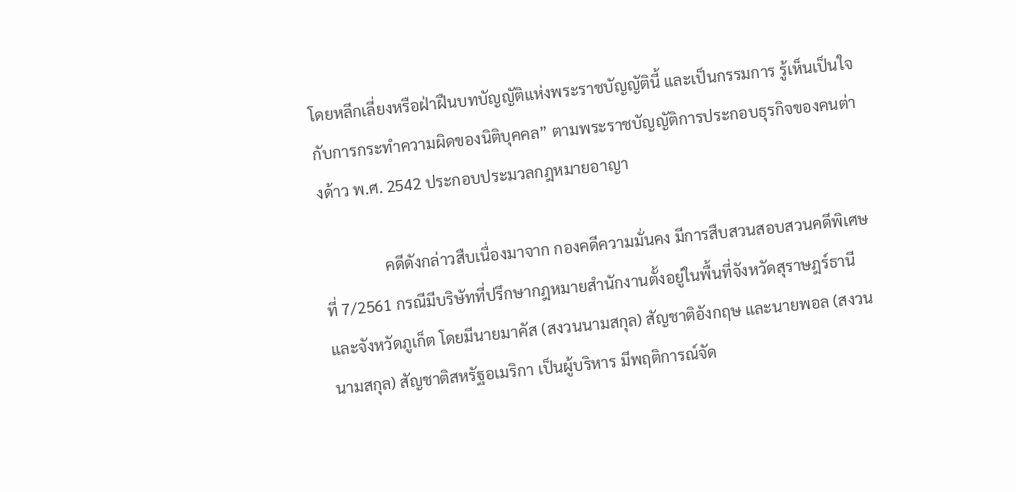โดยหลีกเลี่ยงหรือฝ่าฝืนบทบัญญัติแห่งพระราชบัญญัตินี้ และเป็นกรรมการ รู้เห็นเป็นใจกับการกระทำความผิดของนิติบุคคล” ตามพระราชบัญญัติการประกอบธุรกิจของคนต่างด้าว พ.ศ. 2542 ประกอบประมวลกฎหมายอาญา

                คดีดังกล่าวสืบเนื่องมาจาก กองคดีความมั่นคง มีการสืบสวนสอบสวนคดีพิเศษที่ 7/2561 กรณีมีบริษัทที่ปรึกษากฎหมายสำนักงานตั้งอยู่ในพื้นที่จังหวัดสุราษฎร์ธานี และจังหวัดภูเก็ต โดยมีนายมาคัส (สงวนนามสกุล) สัญชาติอังกฤษ และนายพอล (สงวนนามสกุล) สัญชาติสหรัฐอเมริกา เป็นผู้บริหาร มีพฤติการณ์จัด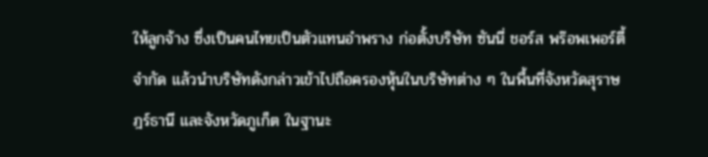ให้ลูกจ้าง ซึ่งเป็นคนไทยเป็นตัวแทนอำพราง ก่อตั้งบริษัท ซันนี่ ชอร์ส พร๊อพเพอร์ตี้ จำกัด แล้วนำบริษัทดังกล่าวเข้าไปถือครองหุ้นในบริษัทต่าง ๆ ในพื้นที่จังหวัดสุราษฎร์ธานี และจังหวัดภูเก็ต ในฐานะ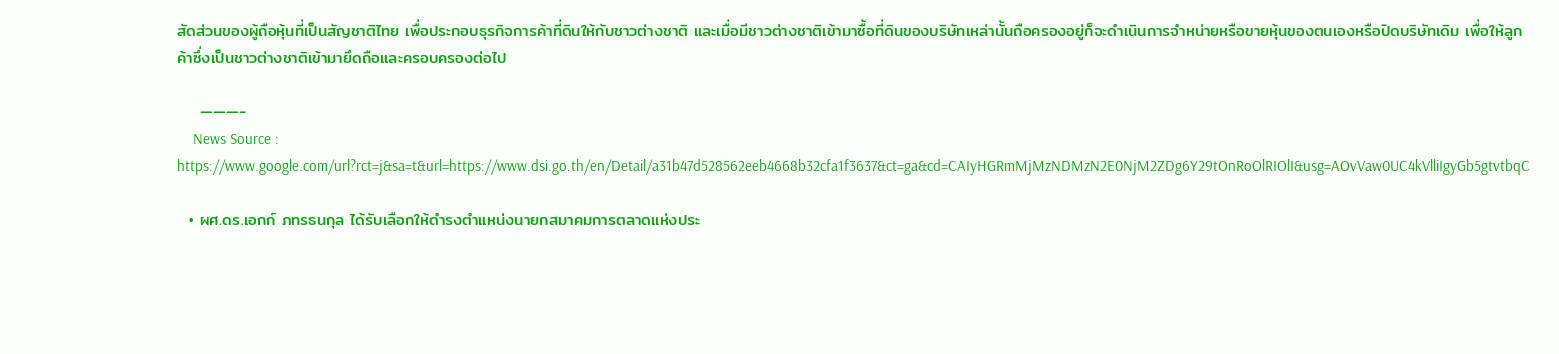สัดส่วนของผู้ถือหุ้นที่เป็นสัญชาติไทย เพื่อประกอบธุรกิจการค้าที่ดินให้กับชาวต่างชาติ และเมื่อมีชาวต่างชาติเข้ามาซื้อที่ดินของบริษัทเหล่านั้นถือครองอยู่ก็จะดำเนินการจำหน่ายหรือขายหุ้นของตนเองหรือปิดบริษัทเดิม เพื่อให้ลูกค้าซึ่งเป็นชาวต่างชาติเข้ามายึดถือและครอบครองต่อไป

    ———-
    News Source : https://www.google.com/url?rct=j&sa=t&url=https://www.dsi.go.th/en/Detail/a31b47d528562eeb4668b32cfa1f3637&ct=ga&cd=CAIyHGRmMjMzNDMzN2E0NjM2ZDg6Y29tOnRoOlRIOlI&usg=AOvVaw0UC4kVlliIgyGb5gtvtbqC

  • ผศ.ดร.เอกก์ ภทรธนกุล ได้รับเลือกให้ดำรงตำแหน่งนายกสมาคมการตลาดแห่งประ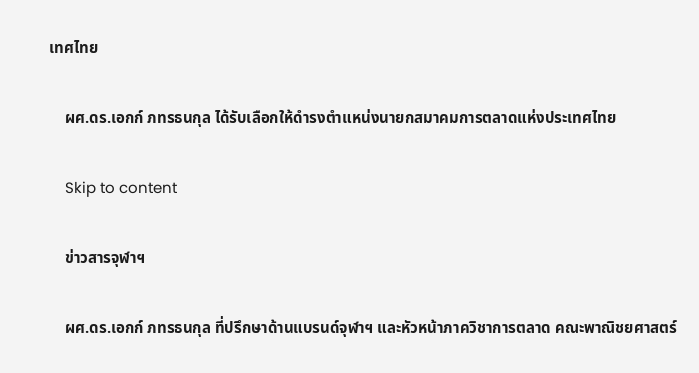เทศไทย

    ผศ.ดร.เอกก์ ภทรธนกุล ได้รับเลือกให้ดำรงตำแหน่งนายกสมาคมการตลาดแห่งประเทศไทย

    Skip to content

    ข่าวสารจุฬาฯ

    ผศ.ดร.เอกก์ ภทรธนกุล ที่ปรึกษาด้านแบรนด์จุฬาฯ และหัวหน้าภาควิชาการตลาด คณะพาณิชยศาสตร์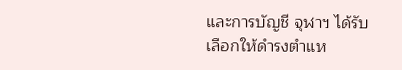และการบัญชี จุฬาฯ ได้รับเลือกให้ดำรงตำแห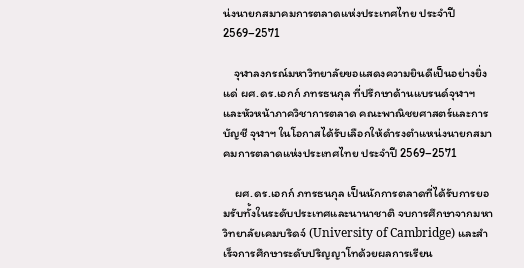น่งนายกสมาคมการตลาดแห่งประเทศไทย ประจำปี 2569–2571

    จุฬาลงกรณ์มหาวิทยาลัยขอแสดงความยินดีเป็นอย่างยิ่งแด่ ผศ.ดร.เอกก์ ภทรธนกุล ที่ปรึกษาด้านแบรนด์จุฬาฯ และหัวหน้าภาควิชาการตลาด คณะพาณิชยศาสตร์และการบัญชี จุฬาฯ ในโอกาสได้รับเลือกให้ดำรงตำแหน่งนายกสมาคมการตลาดแห่งประเทศไทย ประจำปี 2569–2571

    ผศ.ดร.เอกก์ ภทรธนกุล เป็นนักการตลาดที่ได้รับการยอมรับทั้งในระดับประเทศและนานาชาติ จบการศึกษาจากมหาวิทยาลัยเคมบริดจ์ (University of Cambridge) และสำเร็จการศึกษาระดับปริญญาโทด้วยผลการเรียน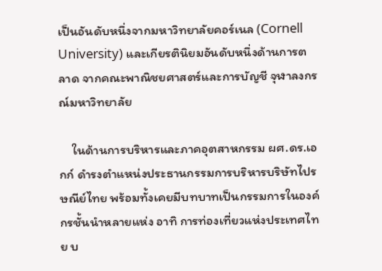เป็นอันดับหนึ่งจากมหาวิทยาลัยคอร์เนล (Cornell University) และเกียรตินิยมอันดับหนึ่งด้านการตลาด จากคณะพาณิชยศาสตร์และการบัญชี จุฬาลงกรณ์มหาวิทยาลัย

    ในด้านการบริหารและภาคอุตสาหกรรม ผศ.ดร.เอกก์ ดำรงตำแหน่งประธานกรรมการบริหารบริษัทไปรษณีย์ไทย พร้อมทั้งเคยมีบทบาทเป็นกรรมการในองค์กรชั้นนำหลายแห่ง อาทิ การท่องเที่ยวแห่งประเทศไทย บ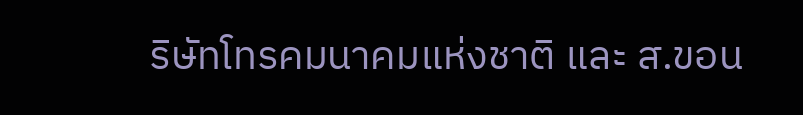ริษัทโทรคมนาคมแห่งชาติ และ ส.ขอน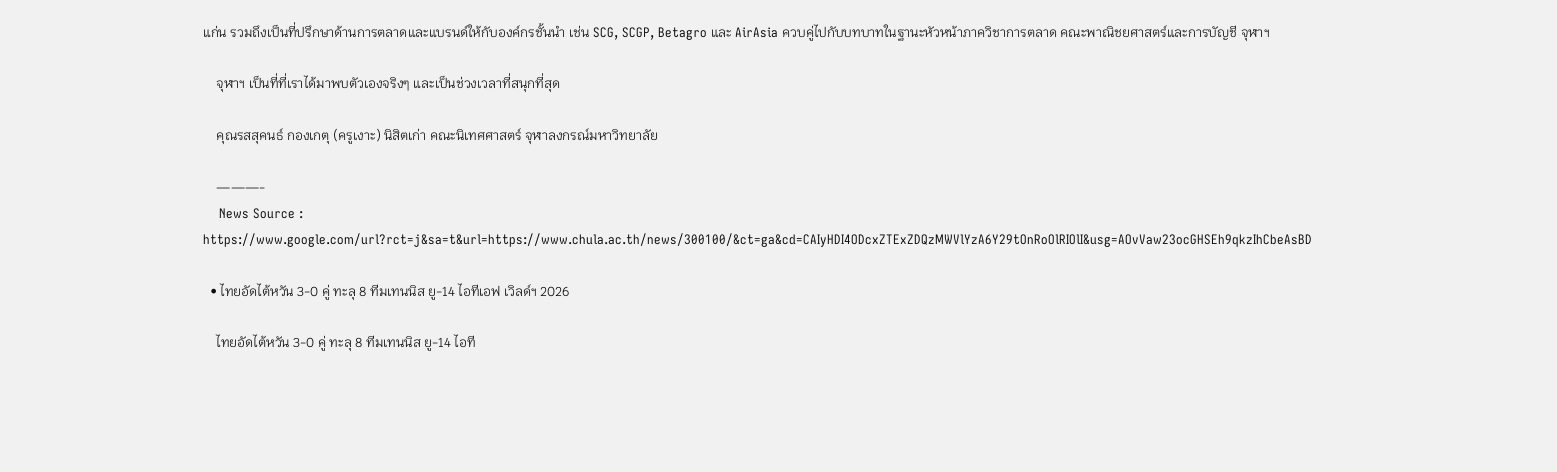แก่น รวมถึงเป็นที่ปรึกษาด้านการตลาดและแบรนด์ให้กับองค์กรชั้นนำ เช่น SCG, SCGP, Betagro และ AirAsia ควบคู่ไปกับบทบาทในฐานะหัวหน้าภาควิชาการตลาด คณะพาณิชยศาสตร์และการบัญชี จุฬาฯ

    จุฬาฯ เป็นที่ที่เราได้มาพบตัวเองจริงๆ และเป็นช่วงเวลาที่สนุกที่สุด

    คุณรสสุคนธ์ กองเกตุ (ครูเงาะ) นิสิตเก่า คณะนิเทศศาสตร์ จุฬาลงกรณ์มหาวิทยาลัย

    ———-
    News Source : https://www.google.com/url?rct=j&sa=t&url=https://www.chula.ac.th/news/300100/&ct=ga&cd=CAIyHDI4ODcxZTExZDQzMWVlYzA6Y29tOnRoOlRIOlI&usg=AOvVaw23ocGHSEh9qkzIhCbeAsBD

  • ไทยอัดไต้หวัน 3-0 คู่ ทะลุ 8 ทีมเทนนิส ยู-14 ไอทีเอฟ เวิลด์ฯ 2026

    ไทยอัดไต้หวัน 3-0 คู่ ทะลุ 8 ทีมเทนนิส ยู-14 ไอที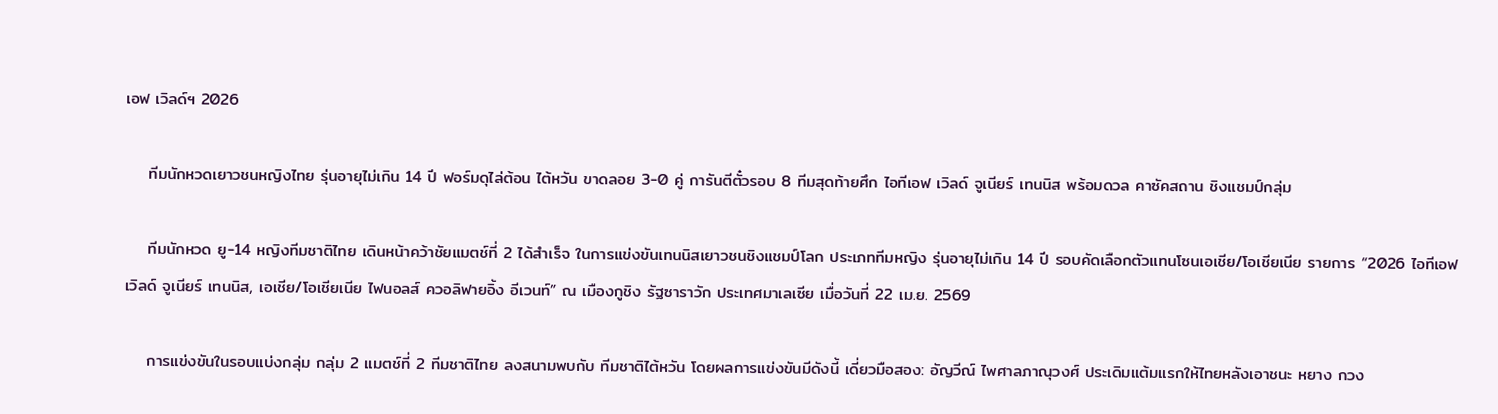เอฟ เวิลด์ฯ 2026

    ทีมนักหวดเยาวชนหญิงไทย รุ่นอายุไม่เกิน 14 ปี ฟอร์มดุไล่ต้อน ไต้หวัน ขาดลอย 3-0 คู่ การันตีตั๋วรอบ 8 ทีมสุดท้ายศึก ไอทีเอฟ เวิลด์ จูเนียร์ เทนนิส พร้อมดวล คาซัคสถาน ชิงแชมป์กลุ่ม

    ทีมนักหวด ยู-14 หญิงทีมชาติไทย เดินหน้าคว้าชัยแมตช์ที่ 2 ได้สำเร็จ ในการแข่งขันเทนนิสเยาวชนชิงแชมป์โลก ประเภททีมหญิง รุ่นอายุไม่เกิน 14 ปี รอบคัดเลือกตัวแทนโซนเอเชีย/โอเชียเนีย รายการ “2026 ไอทีเอฟ เวิลด์ จูเนียร์ เทนนิส, เอเชีย/โอเชียเนีย ไฟนอลส์ ควอลิฟายอิ้ง อีเวนท์” ณ เมืองกูชิง รัฐซาราวัก ประเทศมาเลเซีย เมื่อวันที่ 22 เม.ย. 2569

    การแข่งขันในรอบแบ่งกลุ่ม กลุ่ม 2 แมตช์ที่ 2 ทีมชาติไทย ลงสนามพบกับ ทีมชาติไต้หวัน โดยผลการแข่งขันมีดังนี้ เดี่ยวมือสอง: อัญวีณ์ ไพศาลภาณุวงศ์ ประเดิมแต้มแรกให้ไทยหลังเอาชนะ หยาง กวง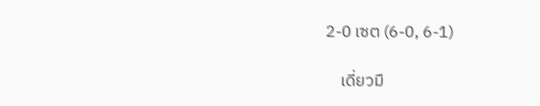2-0 เซต (6-0, 6-1)

    เดี่ยวมื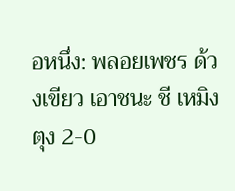อหนึ่ง: พลอยเพชร ด้วงเขียว เอาชนะ ชี เหมิง ตุง 2-0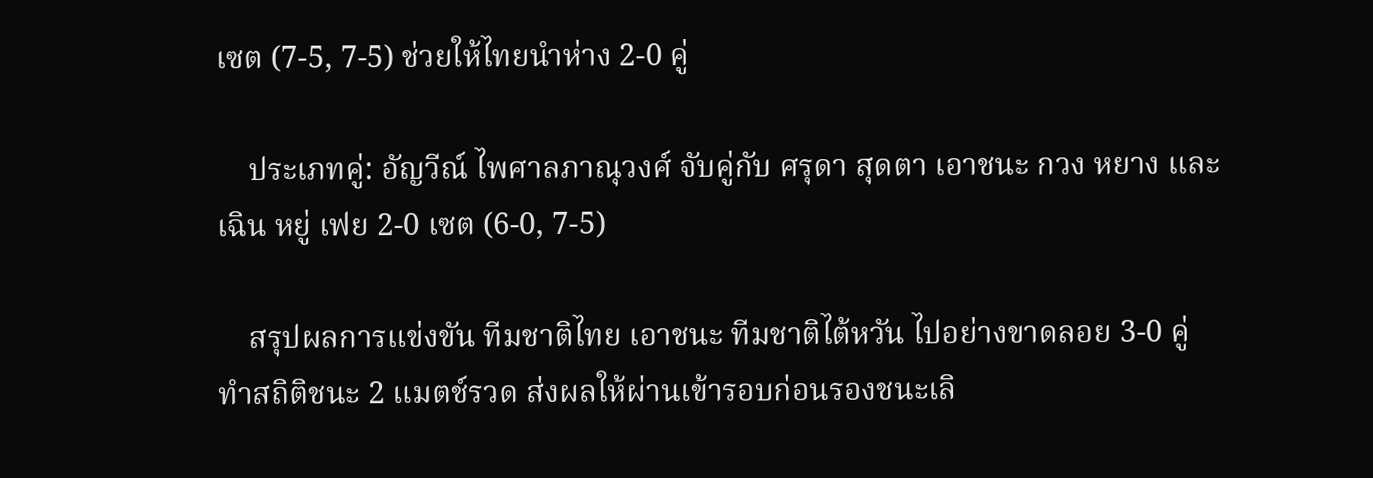เซต (7-5, 7-5) ช่วยให้ไทยนำห่าง 2-0 คู่

    ประเภทคู่: อัญวีณ์ ไพศาลภาณุวงศ์ จับคู่กับ ศรุดา สุดตา เอาชนะ กวง หยาง และ เฉิน หยู่ เฟย 2-0 เซต (6-0, 7-5)

    สรุปผลการแข่งขัน ทีมชาติไทย เอาชนะ ทีมชาติไต้หวัน ไปอย่างขาดลอย 3-0 คู่ ทำสถิติชนะ 2 แมตช์รวด ส่งผลให้ผ่านเข้ารอบก่อนรองชนะเลิ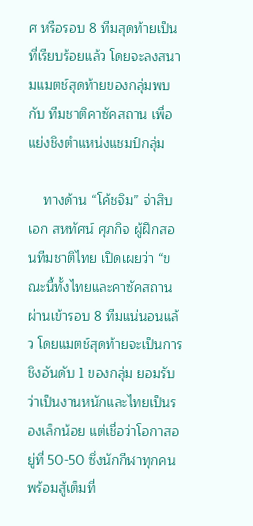ศ หรือรอบ 8 ทีมสุดท้ายเป็นที่เรียบร้อยแล้ว โดยจะลงสนามแมตช์สุดท้ายของกลุ่มพบกับ ทีมชาติคาซัคสถาน เพื่อแย่งชิงตำแหน่งแชมป์กลุ่ม

    ทางด้าน “โค้ชจิม” จ่าสิบเอก สหทัศน์ ศุภกิจ ผู้ฝึกสอนทีมชาติไทย เปิดเผยว่า “ขณะนี้ทั้งไทยและคาซัคสถานผ่านเข้ารอบ 8 ทีมแน่นอนแล้ว โดยแมตช์สุดท้ายจะเป็นการชิงอันดับ 1 ของกลุ่ม ยอมรับว่าเป็นงานหนักและไทยเป็นรองเล็กน้อย แต่เชื่อว่าโอกาสอยู่ที่ 50-50 ซึ่งนักกีฬาทุกคนพร้อมสู้เต็มที่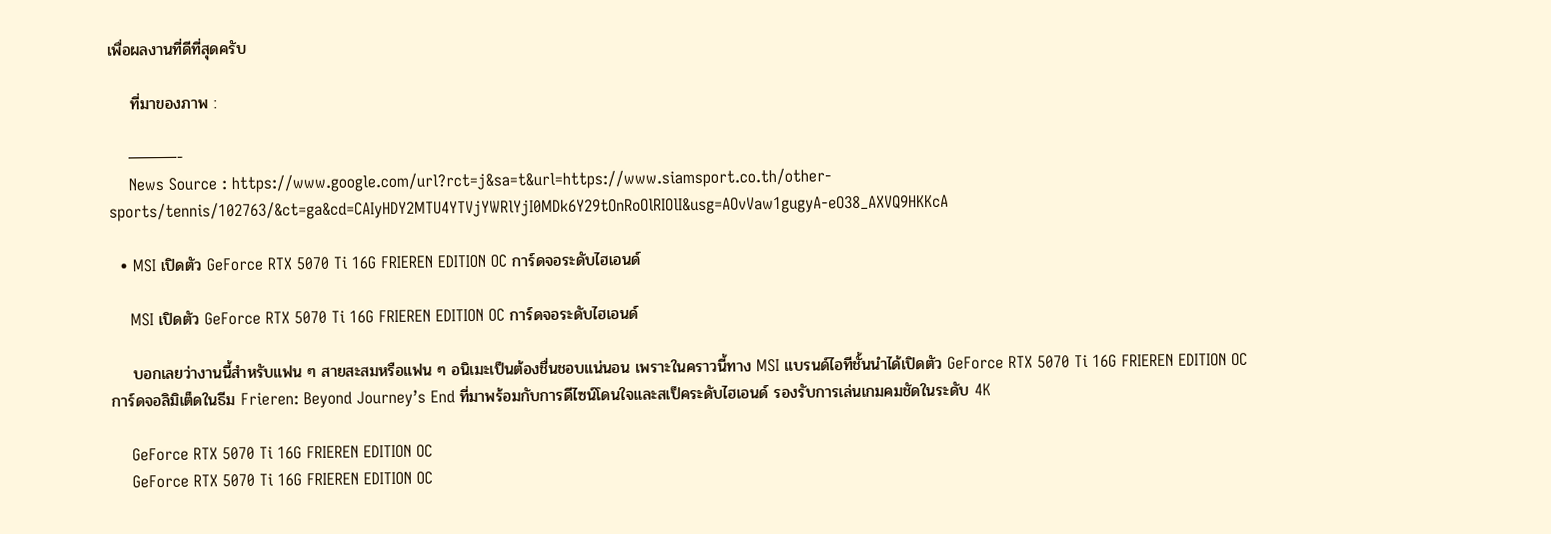เพื่อผลงานที่ดีที่สุดครับ

    ที่มาของภาพ :

    ———-
    News Source : https://www.google.com/url?rct=j&sa=t&url=https://www.siamsport.co.th/other-sports/tennis/102763/&ct=ga&cd=CAIyHDY2MTU4YTVjYWRlYjI0MDk6Y29tOnRoOlRIOlI&usg=AOvVaw1gugyA-eO38_AXVQ9HKKcA

  • MSI เปิดตัว GeForce RTX 5070 Ti 16G FRIEREN EDITION OC การ์ดจอระดับไฮเอนด์

    MSI เปิดตัว GeForce RTX 5070 Ti 16G FRIEREN EDITION OC การ์ดจอระดับไฮเอนด์

    บอกเลยว่างานนี้สำหรับแฟน ๆ สายสะสมหรือแฟน ๆ อนิเมะเป็นต้องชื่นชอบแน่นอน เพราะในคราวนี้ทาง MSI แบรนด์ไอทีชั้นนำได้เปิดตัว GeForce RTX 5070 Ti 16G FRIEREN EDITION OC การ์ดจอลิมิเต็ดในธีม Frieren: Beyond Journey’s End ที่มาพร้อมกับการดีไซน์โดนใจและสเป็คระดับไฮเอนด์ รองรับการเล่นเกมคมชัดในระดับ 4K

    GeForce RTX 5070 Ti 16G FRIEREN EDITION OC
    GeForce RTX 5070 Ti 16G FRIEREN EDITION OC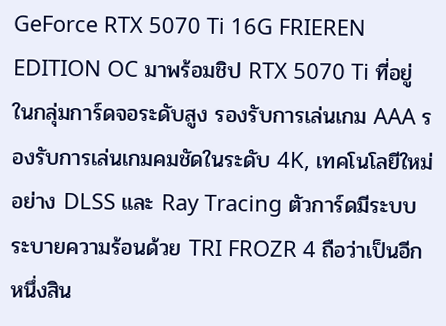GeForce RTX 5070 Ti 16G FRIEREN EDITION OC มาพร้อมชิป RTX 5070 Ti ที่อยู่ในกลุ่มการ์ดจอระดับสูง รองรับการเล่นเกม AAA รองรับการเล่นเกมคมชัดในระดับ 4K, เทคโนโลยีใหม่อย่าง DLSS และ Ray Tracing ตัวการ์ดมีระบบระบายความร้อนด้วย TRI FROZR 4 ถือว่าเป็นอีกหนึ่งสิน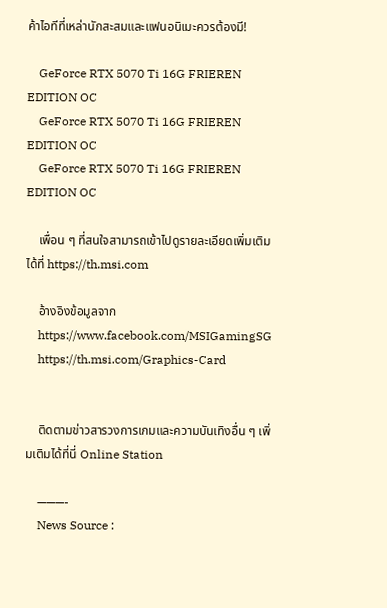ค้าไอทีที่เหล่านักสะสมและแฟนอนิเมะควรต้องมี!

    GeForce RTX 5070 Ti 16G FRIEREN EDITION OC
    GeForce RTX 5070 Ti 16G FRIEREN EDITION OC
    GeForce RTX 5070 Ti 16G FRIEREN EDITION OC

    เพื่อน ๆ ที่สนใจสามารถเข้าไปดูรายละเอียดเพิ่มเติมได้ที่ https://th.msi.com

    อ้างอิงข้อมูลจาก
    https://www.facebook.com/MSIGamingSG
    https://th.msi.com/Graphics-Card


    ติดตามข่าวสารวงการเกมและความบันเทิงอื่น ๆ เพิ่มเติมได้ที่นี่ Online Station

    ———-
    News Source :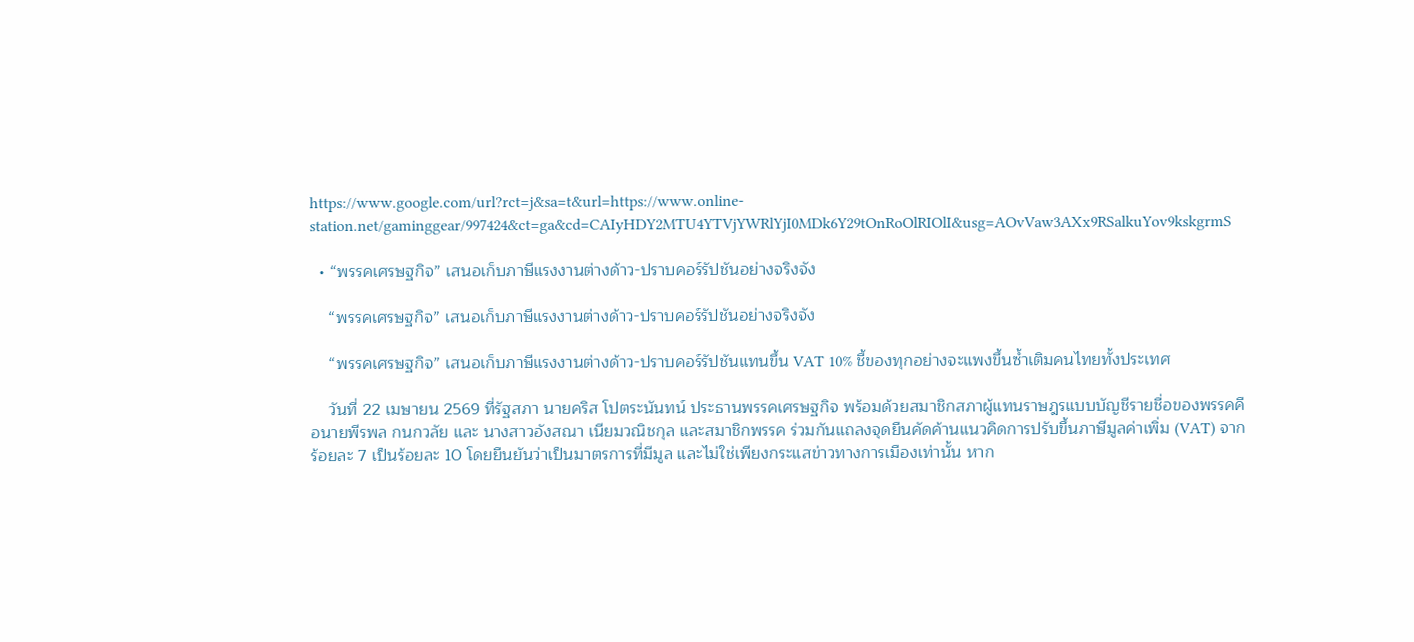https://www.google.com/url?rct=j&sa=t&url=https://www.online-station.net/gaminggear/997424&ct=ga&cd=CAIyHDY2MTU4YTVjYWRlYjI0MDk6Y29tOnRoOlRIOlI&usg=AOvVaw3AXx9RSalkuYov9kskgrmS

  • “พรรคเศรษฐกิจ” เสนอเก็บภาษีแรงงานต่างด้าว-ปราบคอร์รัปชันอย่างจริงจัง

    “พรรคเศรษฐกิจ” เสนอเก็บภาษีแรงงานต่างด้าว-ปราบคอร์รัปชันอย่างจริงจัง

    “พรรคเศรษฐกิจ” เสนอเก็บภาษีแรงงานต่างด้าว-ปราบคอร์รัปชันแทนขึ้น VAT 10% ชี้ของทุกอย่างจะแพงขึ้นซ้ำเติมคนไทยทั้งประเทศ

    วันที่ 22 เมษายน 2569 ที่รัฐสภา นายคริส โปตระนันทน์ ประธานพรรคเศรษฐกิจ พร้อมด้วยสมาชิกสภาผู้แทนราษฎรแบบบัญชีรายชื่อของพรรคคือนายพีรพล กนกวลัย และ นางสาวอังสณา เนียมวณิชกุล และสมาชิกพรรค ร่วมกันแถลงจุดยืนคัดค้านแนวคิดการปรับขึ้นภาษีมูลค่าเพิ่ม (VAT) จากร้อยละ 7 เป็นร้อยละ 10 โดยยืนยันว่าเป็นมาตรการที่มีมูล และไม่ใช่เพียงกระแสข่าวทางการเมืองเท่านั้น หาก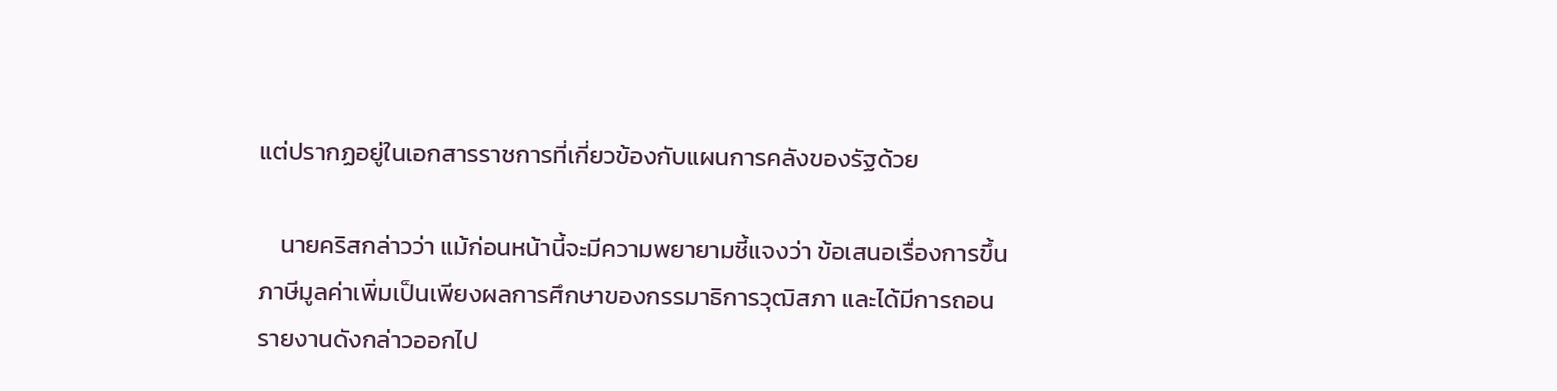แต่ปรากฏอยู่ในเอกสารราชการที่เกี่ยวข้องกับแผนการคลังของรัฐด้วย

    นายคริสกล่าวว่า แม้ก่อนหน้านี้จะมีความพยายามชี้แจงว่า ข้อเสนอเรื่องการขึ้นภาษีมูลค่าเพิ่มเป็นเพียงผลการศึกษาของกรรมาธิการวุฒิสภา และได้มีการถอนรายงานดังกล่าวออกไป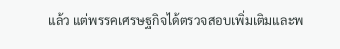แล้ว แต่พรรคเศรษฐกิจได้ตรวจสอบเพิ่มเติมและพ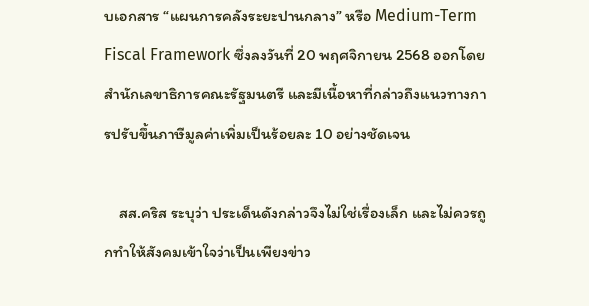บเอกสาร “แผนการคลังระยะปานกลาง” หรือ Medium-Term Fiscal Framework ซึ่งลงวันที่ 20 พฤศจิกายน 2568 ออกโดยสำนักเลขาธิการคณะรัฐมนตรี และมีเนื้อหาที่กล่าวถึงแนวทางการปรับขึ้นภาษีมูลค่าเพิ่มเป็นร้อยละ 10 อย่างชัดเจน

    สส.คริส ระบุว่า ประเด็นดังกล่าวจึงไม่ใช่เรื่องเล็ก และไม่ควรถูกทำให้สังคมเข้าใจว่าเป็นเพียงข่าว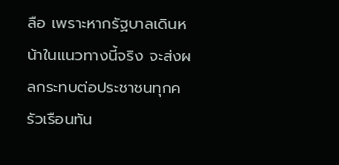ลือ เพราะหากรัฐบาลเดินหน้าในแนวทางนี้จริง จะส่งผลกระทบต่อประชาชนทุกครัวเรือนทัน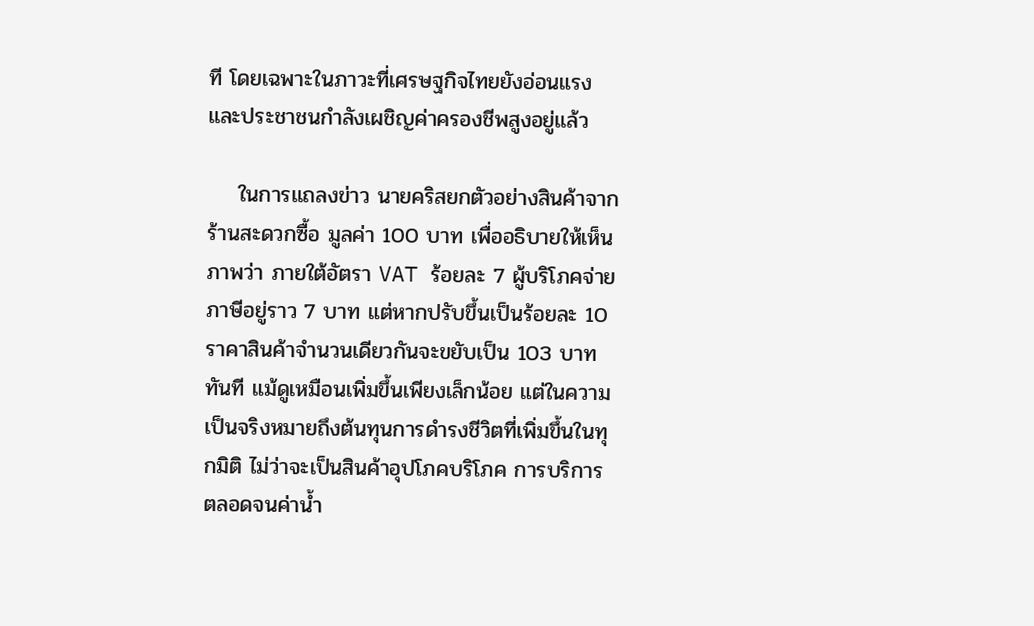ที โดยเฉพาะในภาวะที่เศรษฐกิจไทยยังอ่อนแรง และประชาชนกำลังเผชิญค่าครองชีพสูงอยู่แล้ว

    ในการแถลงข่าว นายคริสยกตัวอย่างสินค้าจากร้านสะดวกซื้อ มูลค่า 100 บาท เพื่ออธิบายให้เห็นภาพว่า ภายใต้อัตรา VAT ร้อยละ 7 ผู้บริโภคจ่ายภาษีอยู่ราว 7 บาท แต่หากปรับขึ้นเป็นร้อยละ 10 ราคาสินค้าจำนวนเดียวกันจะขยับเป็น 103 บาททันที แม้ดูเหมือนเพิ่มขึ้นเพียงเล็กน้อย แต่ในความเป็นจริงหมายถึงต้นทุนการดำรงชีวิตที่เพิ่มขึ้นในทุกมิติ ไม่ว่าจะเป็นสินค้าอุปโภคบริโภค การบริการ ตลอดจนค่าน้ำ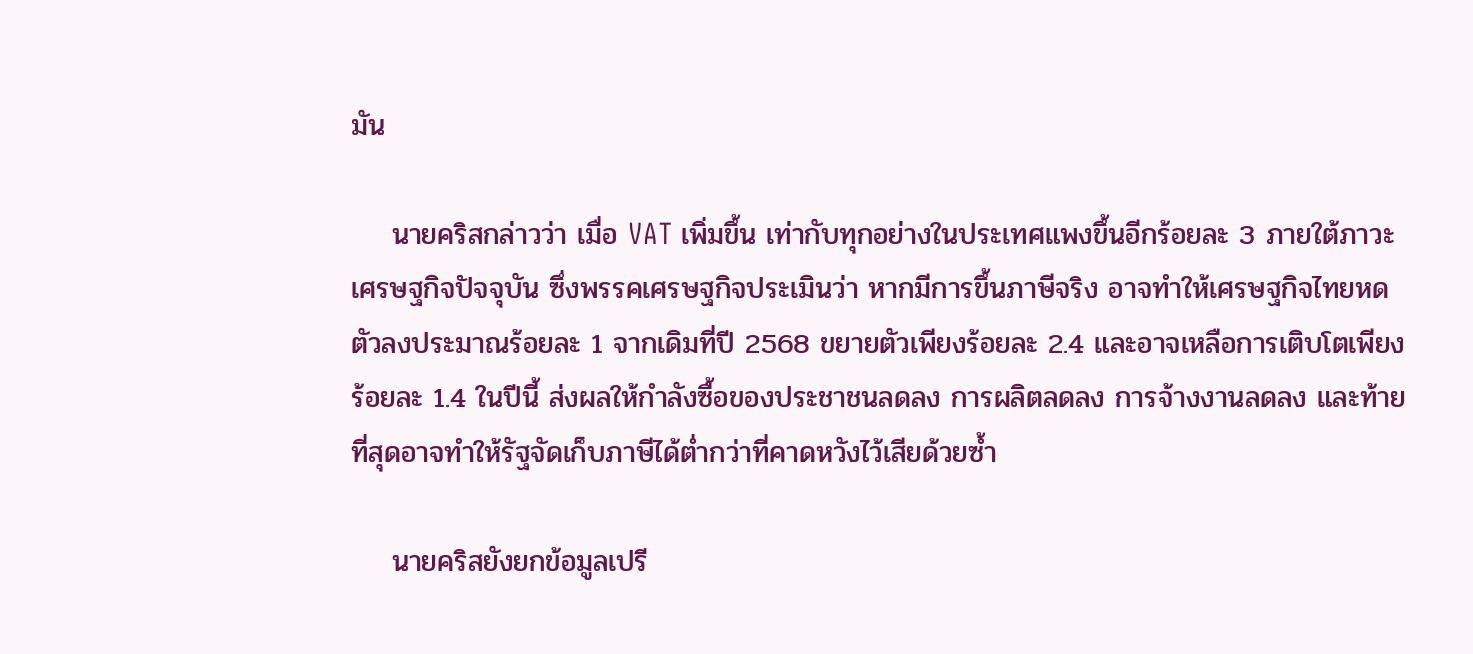มัน

    นายคริสกล่าวว่า เมื่อ VAT เพิ่มขึ้น เท่ากับทุกอย่างในประเทศแพงขึ้นอีกร้อยละ 3 ภายใต้ภาวะเศรษฐกิจปัจจุบัน ซึ่งพรรคเศรษฐกิจประเมินว่า หากมีการขึ้นภาษีจริง อาจทำให้เศรษฐกิจไทยหดตัวลงประมาณร้อยละ 1 จากเดิมที่ปี 2568 ขยายตัวเพียงร้อยละ 2.4 และอาจเหลือการเติบโตเพียงร้อยละ 1.4 ในปีนี้ ส่งผลให้กำลังซื้อของประชาชนลดลง การผลิตลดลง การจ้างงานลดลง และท้ายที่สุดอาจทำให้รัฐจัดเก็บภาษีได้ต่ำกว่าที่คาดหวังไว้เสียด้วยซ้ำ

    นายคริสยังยกข้อมูลเปรี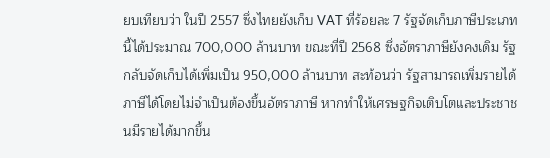ยบเทียบว่า ในปี 2557 ซึ่งไทยยังเก็บ VAT ที่ร้อยละ 7 รัฐจัดเก็บภาษีประเภทนี้ได้ประมาณ 700,000 ล้านบาท ขณะที่ปี 2568 ซึ่งอัตราภาษียังคงเดิม รัฐกลับจัดเก็บได้เพิ่มเป็น 950,000 ล้านบาท สะท้อนว่า รัฐสามารถเพิ่มรายได้ภาษีได้โดยไม่จำเป็นต้องขึ้นอัตราภาษี หากทำให้เศรษฐกิจเติบโตและประชาชนมีรายได้มากขึ้น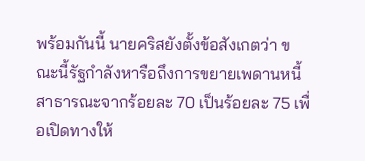พร้อมกันนี้ นายคริสยังตั้งข้อสังเกตว่า ขณะนี้รัฐกำลังหารือถึงการขยายเพดานหนี้สาธารณะจากร้อยละ 70 เป็นร้อยละ 75 เพื่อเปิดทางให้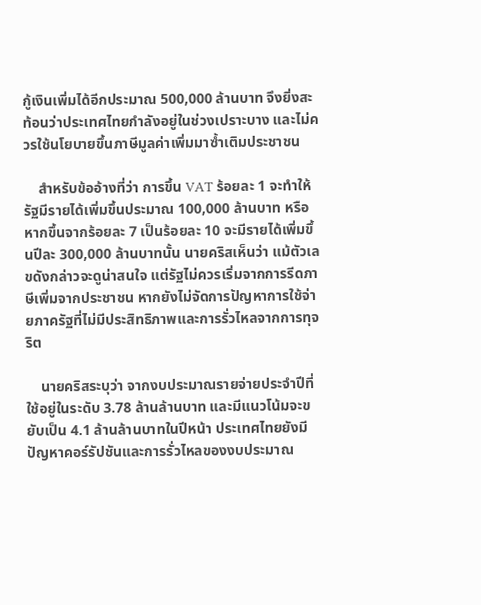กู้เงินเพิ่มได้อีกประมาณ 500,000 ล้านบาท จึงยิ่งสะท้อนว่าประเทศไทยกำลังอยู่ในช่วงเปราะบาง และไม่ควรใช้นโยบายขึ้นภาษีมูลค่าเพิ่มมาซ้ำเติมประชาชน

    สำหรับข้ออ้างที่ว่า การขึ้น VAT ร้อยละ 1 จะทำให้รัฐมีรายได้เพิ่มขึ้นประมาณ 100,000 ล้านบาท หรือหากขึ้นจากร้อยละ 7 เป็นร้อยละ 10 จะมีรายได้เพิ่มขึ้นปีละ 300,000 ล้านบาทนั้น นายคริสเห็นว่า แม้ตัวเลขดังกล่าวจะดูน่าสนใจ แต่รัฐไม่ควรเริ่มจากการรีดภาษีเพิ่มจากประชาชน หากยังไม่จัดการปัญหาการใช้จ่ายภาครัฐที่ไม่มีประสิทธิภาพและการรั่วไหลจากการทุจริต

    นายคริสระบุว่า จากงบประมาณรายจ่ายประจำปีที่ใช้อยู่ในระดับ 3.78 ล้านล้านบาท และมีแนวโน้มจะขยับเป็น 4.1 ล้านล้านบาทในปีหน้า ประเทศไทยยังมีปัญหาคอร์รัปชันและการรั่วไหลของงบประมาณ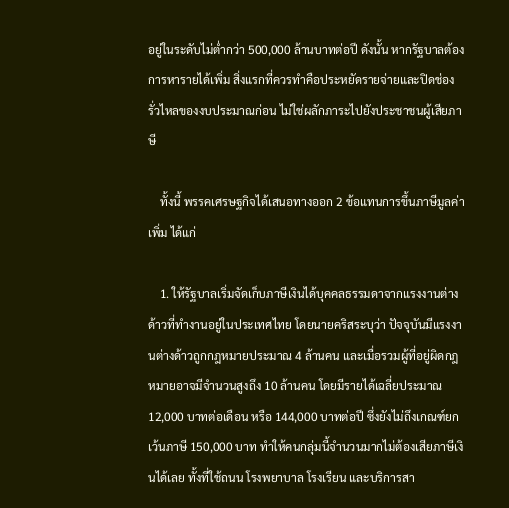อยู่ในระดับไม่ต่ำกว่า 500,000 ล้านบาทต่อปี ดังนั้น หากรัฐบาลต้องการหารายได้เพิ่ม สิ่งแรกที่ควรทำคือประหยัดรายจ่ายและปิดช่องรั่วไหลของงบประมาณก่อน ไม่ใช่ผลักภาระไปยังประชาชนผู้เสียภาษี

    ทั้งนี้ พรรคเศรษฐกิจได้เสนอทางออก 2 ข้อแทนการขึ้นภาษีมูลค่าเพิ่ม ได้แก่

    1. ให้รัฐบาลเริ่มจัดเก็บภาษีเงินได้บุคคลธรรมดาจากแรงงานต่างด้าวที่ทำงานอยู่ในประเทศไทย โดยนายคริสระบุว่า ปัจจุบันมีแรงงานต่างด้าวถูกกฎหมายประมาณ 4 ล้านคน และเมื่อรวมผู้ที่อยู่ผิดกฎหมายอาจมีจำนวนสูงถึง 10 ล้านคน โดยมีรายได้เฉลี่ยประมาณ 12,000 บาทต่อเดือน หรือ 144,000 บาทต่อปี ซึ่งยังไม่ถึงเกณฑ์ยกเว้นภาษี 150,000 บาท ทำให้คนกลุ่มนี้จำนวนมากไม่ต้องเสียภาษีเงินได้เลย ทั้งที่ใช้ถนน โรงพยาบาล โรงเรียน และบริการสา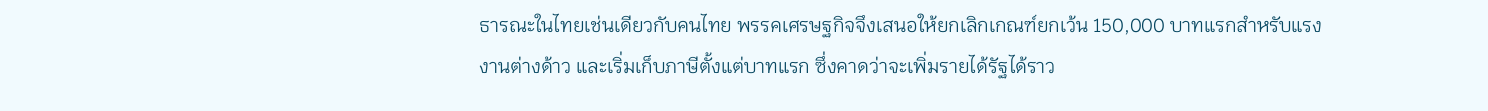ธารณะในไทยเช่นเดียวกับคนไทย พรรคเศรษฐกิจจึงเสนอให้ยกเลิกเกณฑ์ยกเว้น 150,000 บาทแรกสำหรับแรงงานต่างด้าว และเริ่มเก็บภาษีตั้งแต่บาทแรก ซึ่งคาดว่าจะเพิ่มรายได้รัฐได้ราว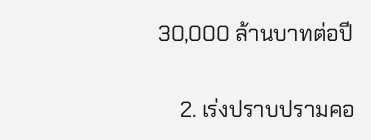30,000 ล้านบาทต่อปี

    2. เร่งปราบปรามคอ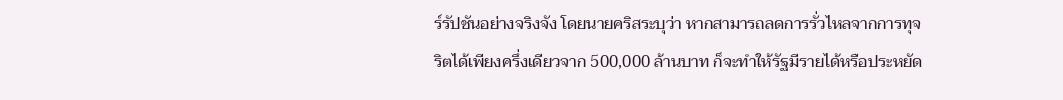ร์รัปชันอย่างจริงจัง โดยนายคริสระบุว่า หากสามารถลดการรั่วไหลจากการทุจริตได้เพียงครึ่งเดียวจาก 500,000 ล้านบาท ก็จะทำให้รัฐมีรายได้หรือประหยัด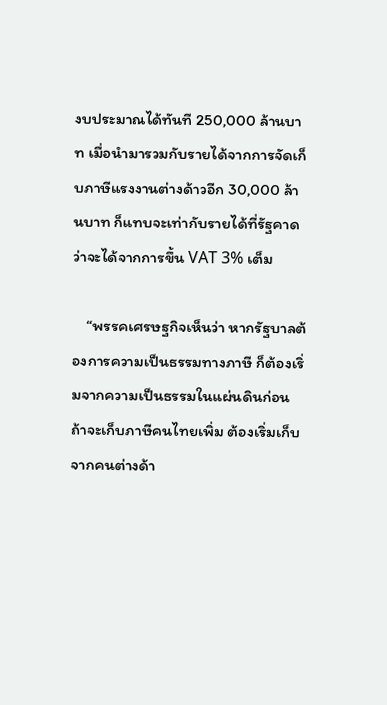งบประมาณได้ทันที 250,000 ล้านบาท เมื่อนำมารวมกับรายได้จากการจัดเก็บภาษีแรงงานต่างด้าวอีก 30,000 ล้านบาท ก็แทบจะเท่ากับรายได้ที่รัฐคาดว่าจะได้จากการขึ้น VAT 3% เต็ม

    “พรรคเศรษฐกิจเห็นว่า หากรัฐบาลต้องการความเป็นธรรมทางภาษี ก็ต้องเริ่มจากความเป็นธรรมในแผ่นดินก่อน ถ้าจะเก็บภาษีคนไทยเพิ่ม ต้องเริ่มเก็บจากคนต่างด้า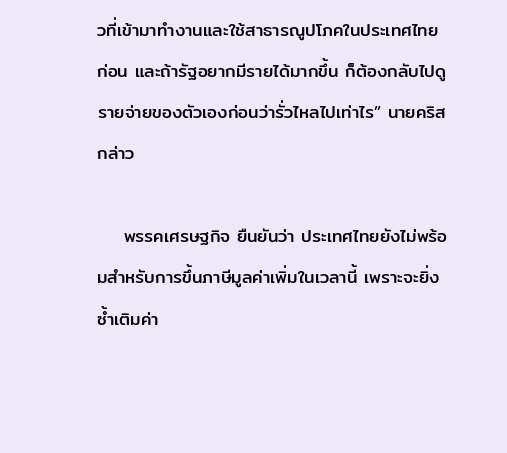วที่เข้ามาทำงานและใช้สาธารณูปโภคในประเทศไทยก่อน และถ้ารัฐอยากมีรายได้มากขึ้น ก็ต้องกลับไปดูรายจ่ายของตัวเองก่อนว่ารั่วไหลไปเท่าไร” นายคริสกล่าว

    พรรคเศรษฐกิจ ยืนยันว่า ประเทศไทยยังไม่พร้อมสำหรับการขึ้นภาษีมูลค่าเพิ่มในเวลานี้ เพราะจะยิ่งซ้ำเติมค่า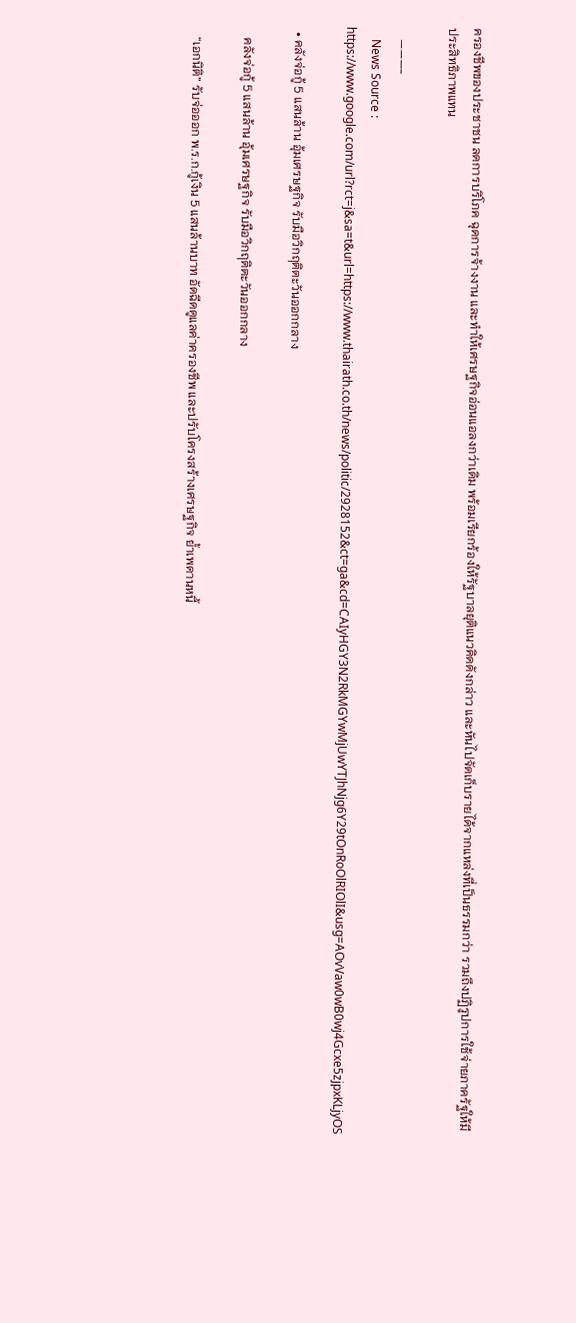ครองชีพของประชาชน ลดการบริโภค ฉุดการจ้างงาน และทำให้เศรษฐกิจอ่อนแอลงกว่าเดิม พร้อมเรียกร้องให้รัฐบาลยุติแนวคิดดังกล่าว และหันไปจัดเก็บรายได้จากแหล่งที่เป็นธรรมกว่า รวมถึงปฏิรูปการใช้จ่ายภาครัฐให้มีประสิทธิภาพแทน

    ———-
    News Source : https://www.google.com/url?rct=j&sa=t&url=https://www.thairath.co.th/news/politic/2928152&ct=ga&cd=CAIyHGY3N2RkMGYwMjUwYTJhNjg6Y29tOnRoOlRIOlI&usg=AOvVaw0wB0wj4Gcxe5zjpxKLjyOS

  • คลังจ่อกู้ 5 แสนล้าน อุ้มเศรษฐกิจ รับมือวิกฤติตะวันออกกลาง

    คลังจ่อกู้ 5 แสนล้าน อุ้มเศรษฐกิจ รับมือวิกฤติตะวันออกกลาง

    “เอกนิติ” รับจ่อออก พ.ร.ก.กู้เงิน 5 แสนล้านบาท อัดฉีดดูแลค่าครองชีพ และปรับโครงสร้างเศรษฐกิจ ย้ำเพดานหนี้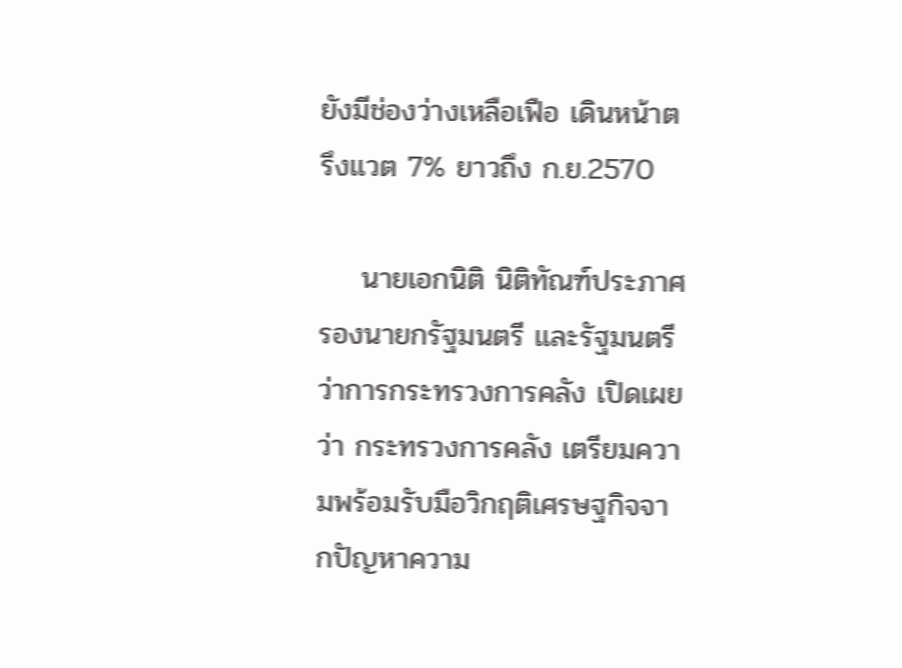ยังมีช่องว่างเหลือเฟือ เดินหน้าตรึงแวต 7% ยาวถึง ก.ย.2570

    นายเอกนิติ นิติทัณฑ์ประภาศ รองนายกรัฐมนตรี และรัฐมนตรีว่าการกระทรวงการคลัง เปิดเผยว่า กระทรวงการคลัง เตรียมความพร้อมรับมือวิกฤติเศรษฐกิจจากปัญหาความ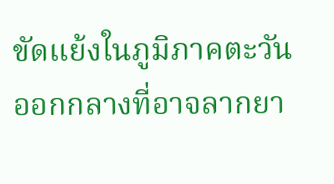ขัดแย้งในภูมิภาคตะวันออกกลางที่อาจลากยา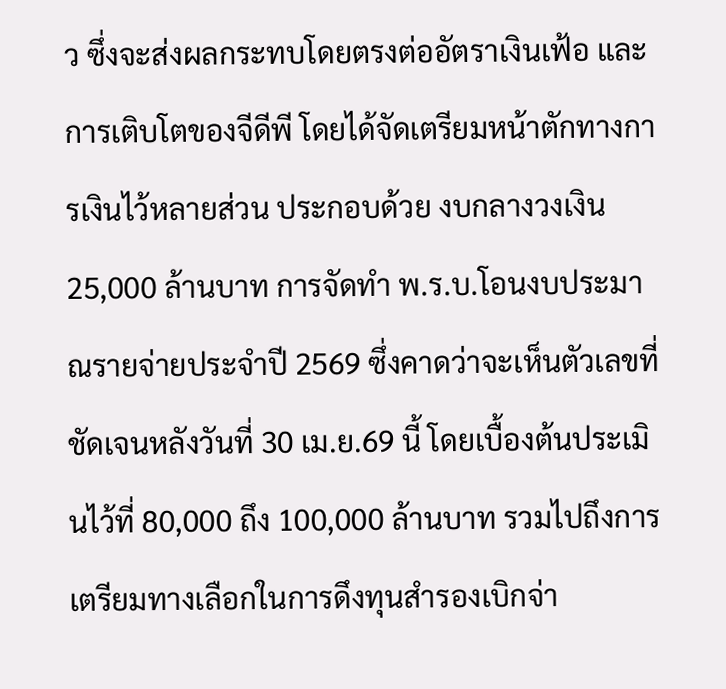ว ซึ่งจะส่งผลกระทบโดยตรงต่ออัตราเงินเฟ้อ และการเติบโตของจีดีพี โดยได้จัดเตรียมหน้าตักทางการเงินไว้หลายส่วน ประกอบด้วย งบกลางวงเงิน 25,000 ล้านบาท การจัดทำ พ.ร.บ.โอนงบประมาณรายจ่ายประจำปี 2569 ซึ่งคาดว่าจะเห็นตัวเลขที่ชัดเจนหลังวันที่ 30 เม.ย.69 นี้ โดยเบื้องต้นประเมินไว้ที่ 80,000 ถึง 100,000 ล้านบาท รวมไปถึงการเตรียมทางเลือกในการดึงทุนสำรองเบิกจ่า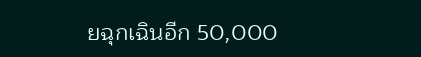ยฉุกเฉินอีก 50,000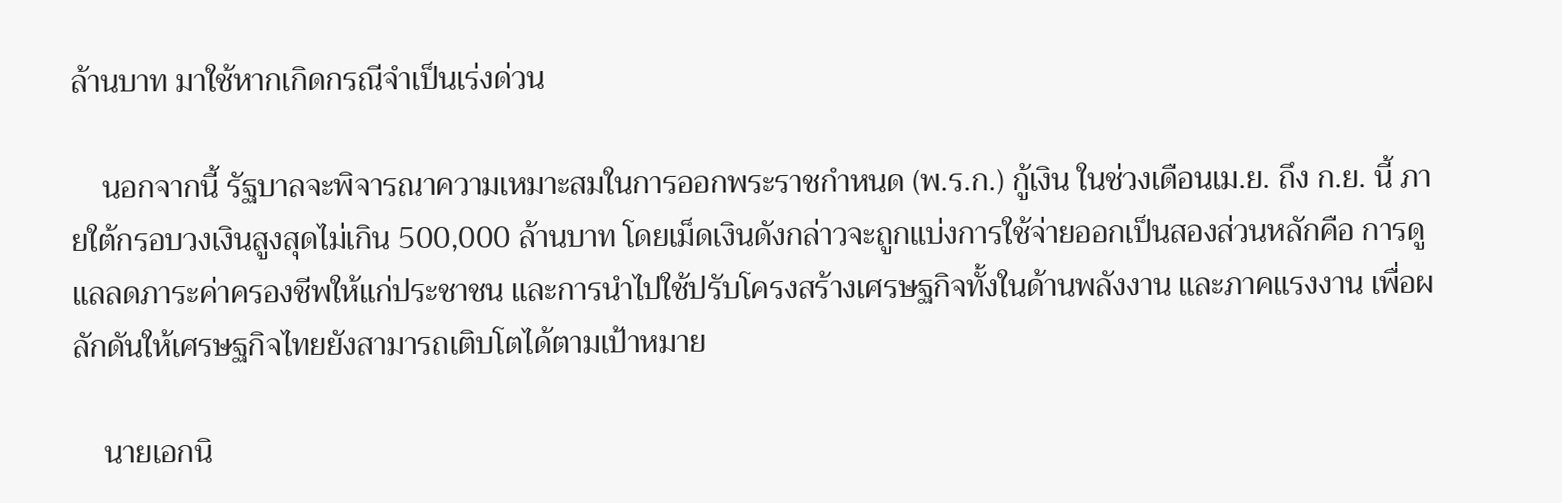ล้านบาท มาใช้หากเกิดกรณีจำเป็นเร่งด่วน

    นอกจากนี้ รัฐบาลจะพิจารณาความเหมาะสมในการออกพระราชกำหนด (พ.ร.ก.) กู้เงิน ในช่วงเดือนเม.ย. ถึง ก.ย. นี้ ภายใต้กรอบวงเงินสูงสุดไม่เกิน 500,000 ล้านบาท โดยเม็ดเงินดังกล่าวจะถูกแบ่งการใช้จ่ายออกเป็นสองส่วนหลักคือ การดูแลลดภาระค่าครองชีพให้แก่ประชาชน และการนำไปใช้ปรับโครงสร้างเศรษฐกิจทั้งในด้านพลังงาน และภาคแรงงาน เพื่อผลักดันให้เศรษฐกิจไทยยังสามารถเติบโตได้ตามเป้าหมาย

    นายเอกนิ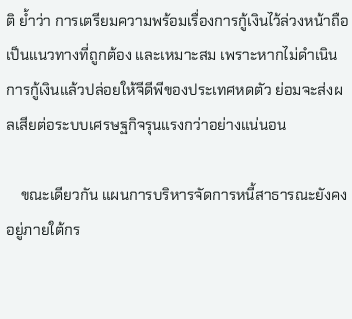ติ ย้ำว่า การเตรียมความพร้อมเรื่องการกู้เงินไว้ล่วงหน้าถือเป็นแนวทางที่ถูกต้อง และเหมาะสม เพราะหากไม่ดำเนินการกู้เงินแล้วปล่อยให้จีดีพีของประเทศหดตัว ย่อมจะส่งผลเสียต่อระบบเศรษฐกิจรุนแรงกว่าอย่างแน่นอน

    ขณะเดียวกัน แผนการบริหารจัดการหนี้สาธารณะยังคงอยู่ภายใต้กร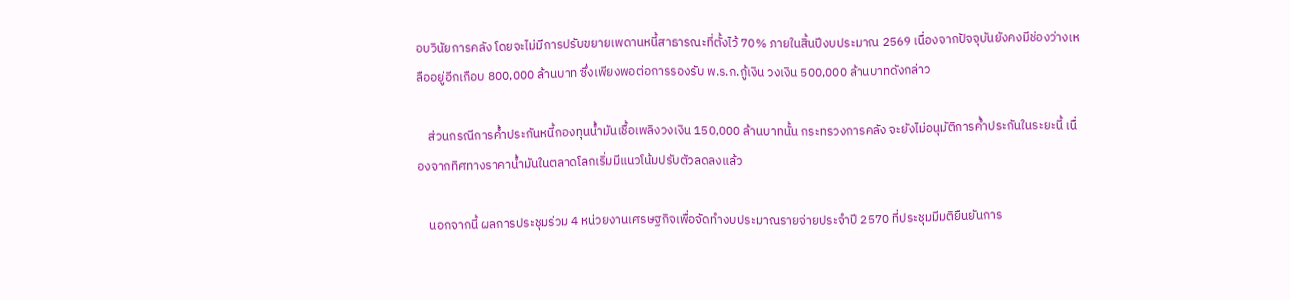อบวินัยการคลัง โดยจะไม่มีการปรับขยายเพดานหนี้สาธารณะที่ตั้งไว้ 70% ภายในสิ้นปีงบประมาณ 2569 เนื่องจากปัจจุบันยังคงมีช่องว่างเหลืออยู่อีกเกือบ 800,000 ล้านบาท ซึ่งเพียงพอต่อการรองรับ พ.ร.ก.กู้เงิน วงเงิน 500,000 ล้านบาทดังกล่าว

    ส่วนกรณีการค้ำประกันหนี้กองทุนน้ำมันเชื้อเพลิงวงเงิน 150,000 ล้านบาทนั้น กระทรวงการคลัง จะยังไม่อนุมัติการค้ำประกันในระยะนี้ เนื่องจากทิศทางราคาน้ำมันในตลาดโลกเริ่มมีแนวโน้มปรับตัวลดลงแล้ว

    นอกจากนี้ ผลการประชุมร่วม 4 หน่วยงานเศรษฐกิจเพื่อจัดทำงบประมาณรายจ่ายประจำปี 2570 ที่ประชุมมีมติยืนยันการ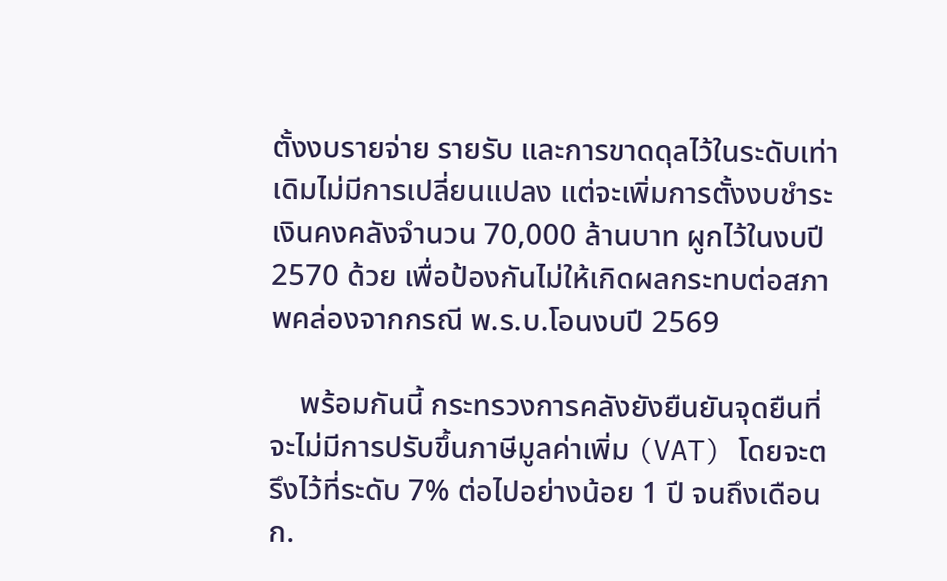ตั้งงบรายจ่าย รายรับ และการขาดดุลไว้ในระดับเท่าเดิมไม่มีการเปลี่ยนแปลง แต่จะเพิ่มการตั้งงบชำระเงินคงคลังจำนวน 70,000 ล้านบาท ผูกไว้ในงบปี 2570 ด้วย เพื่อป้องกันไม่ให้เกิดผลกระทบต่อสภาพคล่องจากกรณี พ.ร.บ.โอนงบปี 2569

    พร้อมกันนี้ กระทรวงการคลังยังยืนยันจุดยืนที่จะไม่มีการปรับขึ้นภาษีมูลค่าเพิ่ม (VAT) โดยจะตรึงไว้ที่ระดับ 7% ต่อไปอย่างน้อย 1 ปี จนถึงเดือนก.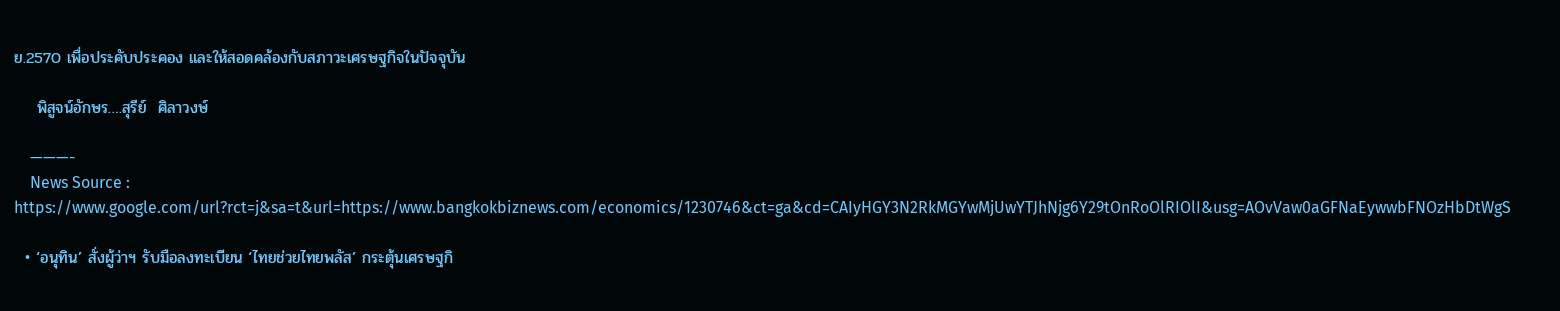ย.2570 เพื่อประคับประคอง และให้สอดคล้องกับสภาวะเศรษฐกิจในปัจจุบัน

    พิสูจน์อักษร….สุรีย์  ศิลาวงษ์

    ———-
    News Source : https://www.google.com/url?rct=j&sa=t&url=https://www.bangkokbiznews.com/economics/1230746&ct=ga&cd=CAIyHGY3N2RkMGYwMjUwYTJhNjg6Y29tOnRoOlRIOlI&usg=AOvVaw0aGFNaEywwbFNOzHbDtWgS

  • ‘อนุทิน’ สั่งผู้ว่าฯ รับมือลงทะเบียน ‘ไทยช่วยไทยพลัส’ กระตุ้นเศรษฐกิ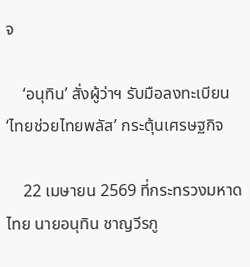จ

    ‘อนุทิน’ สั่งผู้ว่าฯ รับมือลงทะเบียน ‘ไทยช่วยไทยพลัส’ กระตุ้นเศรษฐกิจ

    22 เมษายน 2569 ที่กระทรวงมหาดไทย นายอนุทิน ชาญวีรกู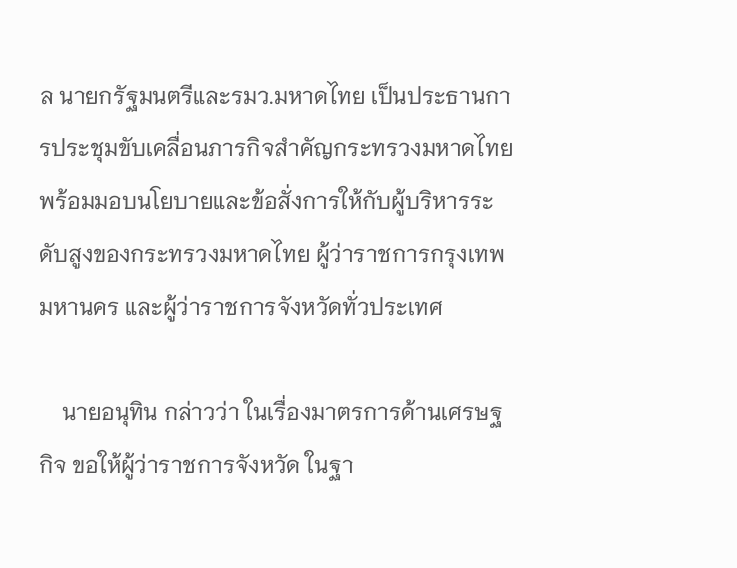ล นายกรัฐมนตรีและรมว.มหาดไทย เป็นประธานการประชุมขับเคลื่อนภารกิจสำคัญกระทรวงมหาดไทยพร้อมมอบนโยบายและข้อสั่งการให้กับผู้บริหารระดับสูงของกระทรวงมหาดไทย ผู้ว่าราชการกรุงเทพมหานคร และผู้ว่าราชการจังหวัดทั่วประเทศ

    นายอนุทิน กล่าวว่า ในเรื่องมาตรการด้านเศรษฐกิจ ขอให้ผู้ว่าราชการจังหวัด ในฐา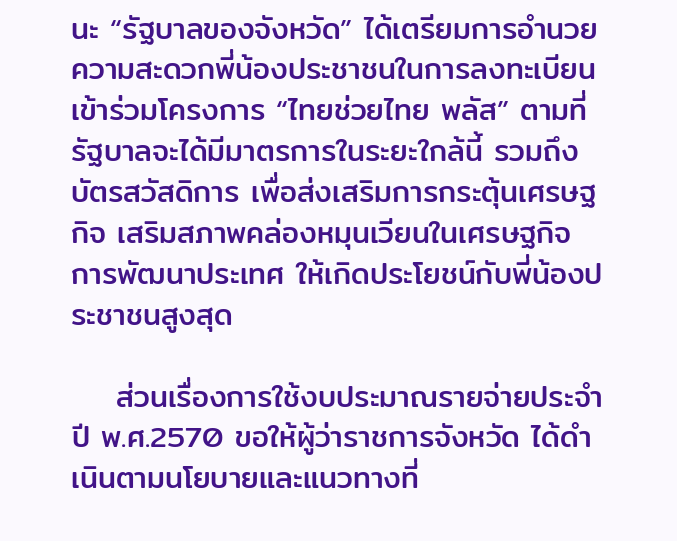นะ “รัฐบาลของจังหวัด” ได้เตรียมการอำนวยความสะดวกพี่น้องประชาชนในการลงทะเบียนเข้าร่วมโครงการ “ไทยช่วยไทย พลัส” ตามที่รัฐบาลจะได้มีมาตรการในระยะใกล้นี้ รวมถึงบัตรสวัสดิการ เพื่อส่งเสริมการกระตุ้นเศรษฐกิจ เสริมสภาพคล่องหมุนเวียนในเศรษฐกิจ การพัฒนาประเทศ ให้เกิดประโยชน์กับพี่น้องประชาชนสูงสุด

    ส่วนเรื่องการใช้งบประมาณรายจ่ายประจำปี พ.ศ.2570 ขอให้ผู้ว่าราชการจังหวัด ได้ดำเนินตามนโยบายและแนวทางที่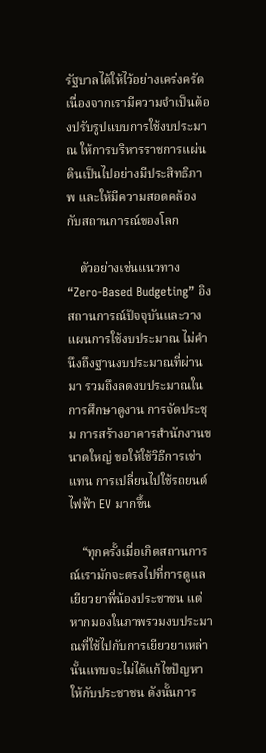รัฐบาลได้ให้ไว้อย่างเคร่งครัด เนื่องจากเรามีความจำเป็นต้องปรับรูปแบบการใช้งบประมาณ ให้การบริหารราชการแผ่นดินเป็นไปอย่างมีประสิทธิภาพ และให้มีความสอดคล้องกับสถานการณ์ของโลก

    ตัวอย่างเช่นแนวทาง “Zero-Based Budgeting” อิงสถานการณ์ปัจจุบันและวางแผนการใช้งบประมาณ ไม่คำนึงถึงฐานงบประมาณที่ผ่านมา รวมถึงลดงบประมาณในการศึกษาดูงาน การจัดประชุม การสร้างอาคารสำนักงานขนาดใหญ่ ขอให้ใช้วิธีการเช่าแทน การเปลี่ยนไปใช้รถยนต์ไฟฟ้า EV มากขึ้น

    “ทุกครั้งเมื่อเกิดสถานการณ์เรามักจะตรงไปที่การดูแลเยียวยาพี่น้องประชาชน แต่หากมองในภาพรวมงบประมาณที่ใช้ไปกับการเยียวยาเหล่านั้นแทบจะไม่ได้แก้ไขปัญหาให้กับประชาชน ดังนั้นการ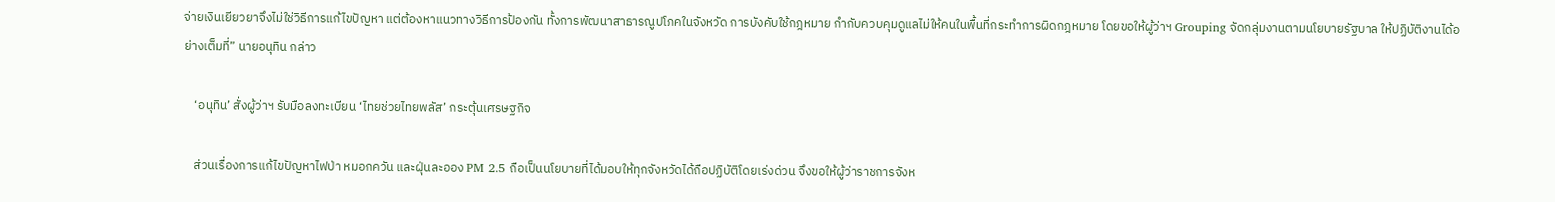จ่ายเงินเยียวยาจึงไม่ใช่วิธีการแก้ไขปัญหา แต่ต้องหาแนวทางวิธีการป้องกัน ทั้งการพัฒนาสาธารณูปโภคในจังหวัด การบังคับใช้กฎหมาย กำกับควบคุมดูแลไม่ให้คนในพื้นที่กระทำการผิดกฎหมาย โดยขอให้ผู้ว่าฯ Grouping จัดกลุ่มงานตามนโยบายรัฐบาล ให้ปฏิบัติงานได้อย่างเต็มที่” นายอนุทิน กล่าว

    ‘อนุทิน’ สั่งผู้ว่าฯ รับมือลงทะเบียน ‘ไทยช่วยไทยพลัส’ กระตุ้นเศรษฐกิจ

    ส่วนเรื่องการแก้ไขปัญหาไฟป่า หมอกควัน และฝุ่นละออง PM 2.5 ถือเป็นนโยบายที่ได้มอบให้ทุกจังหวัดได้ถือปฏิบัติโดยเร่งด่วน จึงขอให้ผู้ว่าราชการจังห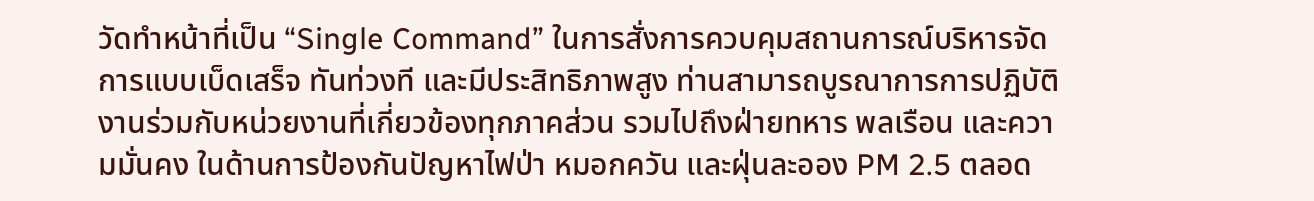วัดทำหน้าที่เป็น “Single Command” ในการสั่งการควบคุมสถานการณ์บริหารจัดการแบบเบ็ดเสร็จ ทันท่วงที และมีประสิทธิภาพสูง ท่านสามารถบูรณาการการปฏิบัติงานร่วมกับหน่วยงานที่เกี่ยวข้องทุกภาคส่วน รวมไปถึงฝ่ายทหาร พลเรือน และความมั่นคง ในด้านการป้องกันปัญหาไฟป่า หมอกควัน และฝุ่นละออง PM 2.5 ตลอด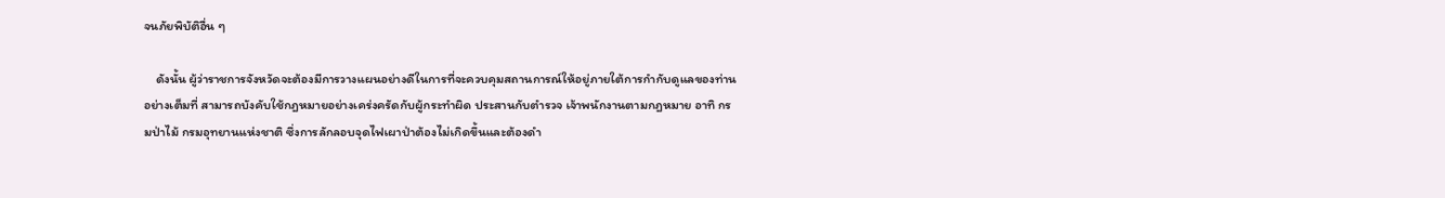จนภัยพิบัติอื่น ๆ

    ดังนั้น ผู้ว่าราชการจังหวัดจะต้องมีการวางแผนอย่างดีในการที่จะควบคุมสถานการณ์ให้อยู่ภายใต้การกำกับดูแลของท่านอย่างเต็มที่ สามารถบังคับใช้กฎหมายอย่างเคร่งครัดกับผู้กระทำผิด ประสานกับตำรวจ เจ้าพนักงานตามกฎหมาย อาทิ กรมป่าไม้ กรมอุทยานแห่งชาติ ซึ่งการลักลอบจุดไฟเผาป่าต้องไม่เกิดขึ้นและต้องดำ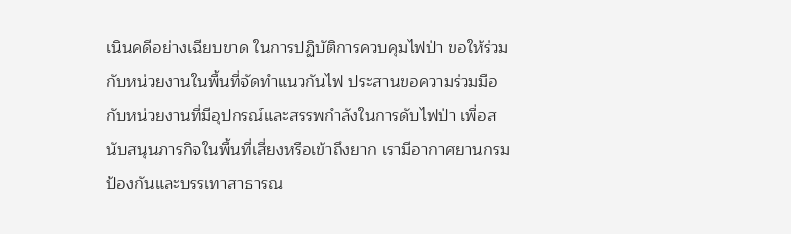เนินคดีอย่างเฉียบขาด ในการปฏิบัติการควบคุมไฟป่า ขอให้ร่วมกับหน่วยงานในพื้นที่จัดทำแนวกันไฟ ประสานขอความร่วมมือกับหน่วยงานที่มีอุปกรณ์และสรรพกำลังในการดับไฟป่า เพื่อสนับสนุนภารกิจในพื้นที่เสี่ยงหรือเข้าถึงยาก เรามีอากาศยานกรมป้องกันและบรรเทาสาธารณ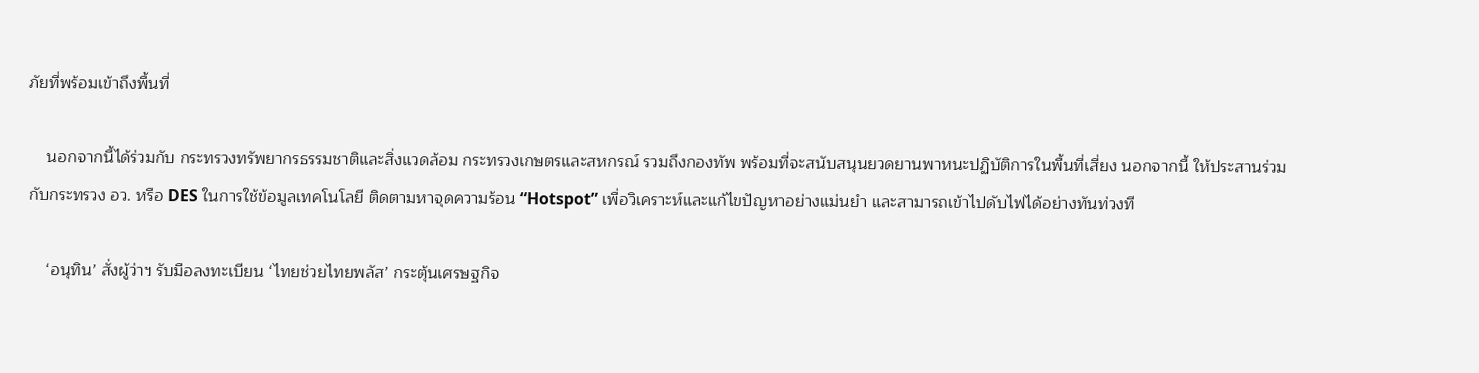ภัยที่พร้อมเข้าถึงพื้นที่

    นอกจากนี้ได้ร่วมกับ กระทรวงทรัพยากรธรรมชาติและสิ่งแวดล้อม กระทรวงเกษตรและสหกรณ์ รวมถึงกองทัพ พร้อมที่จะสนับสนุนยวดยานพาหนะปฏิบัติการในพื้นที่เสี่ยง นอกจากนี้ ให้ประสานร่วมกับกระทรวง อว. หรือ DES ในการใช้ข้อมูลเทคโนโลยี ติดตามหาจุดความร้อน “Hotspot” เพื่อวิเคราะห์และแก้ไขปัญหาอย่างแม่นยำ และสามารถเข้าไปดับไฟได้อย่างทันท่วงที

    ‘อนุทิน’ สั่งผู้ว่าฯ รับมือลงทะเบียน ‘ไทยช่วยไทยพลัส’ กระตุ้นเศรษฐกิจ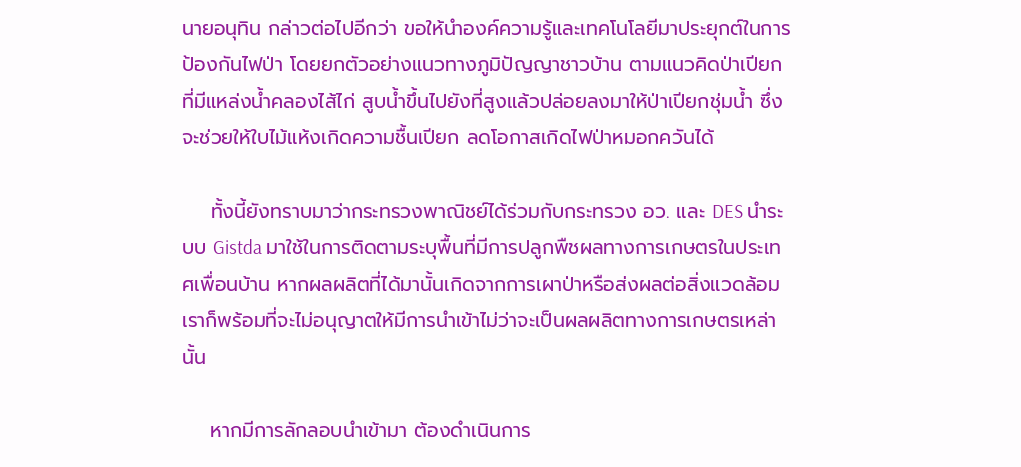นายอนุทิน กล่าวต่อไปอีกว่า ขอให้นำองค์ความรู้และเทคโนโลยีมาประยุกต์ในการป้องกันไฟป่า โดยยกตัวอย่างแนวทางภูมิปัญญาชาวบ้าน ตามแนวคิดป่าเปียก ที่มีแหล่งน้ำคลองไส้ไก่ สูบน้ำขึ้นไปยังที่สูงแล้วปล่อยลงมาให้ป่าเปียกชุ่มน้ำ ซึ่งจะช่วยให้ใบไม้แห้งเกิดความชื้นเปียก ลดโอกาสเกิดไฟป่าหมอกควันได้

    ทั้งนี้ยังทราบมาว่ากระทรวงพาณิชย์ได้ร่วมกับกระทรวง อว. และ DES นำระบบ Gistda มาใช้ในการติดตามระบุพื้นที่มีการปลูกพืชผลทางการเกษตรในประเทศเพื่อนบ้าน หากผลผลิตที่ได้มานั้นเกิดจากการเผาป่าหรือส่งผลต่อสิ่งแวดล้อม เราก็พร้อมที่จะไม่อนุญาตให้มีการนำเข้าไม่ว่าจะเป็นผลผลิตทางการเกษตรเหล่านั้น

    หากมีการลักลอบนำเข้ามา ต้องดำเนินการ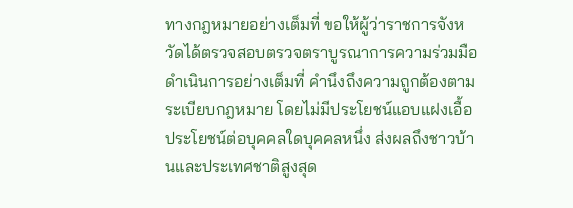ทางกฎหมายอย่างเต็มที่ ขอให้ผู้ว่าราชการจังหวัดได้ตรวจสอบตรวจตราบูรณาการความร่วมมือดำเนินการอย่างเต็มที่ คำนึงถึงความถูกต้องตามระเบียบกฎหมาย โดยไม่มีประโยชน์แอบแฝงเอื้อประโยชน์ต่อบุคคลใดบุคคลหนึ่ง ส่งผลถึงชาวบ้านและประเทศชาติสูงสุด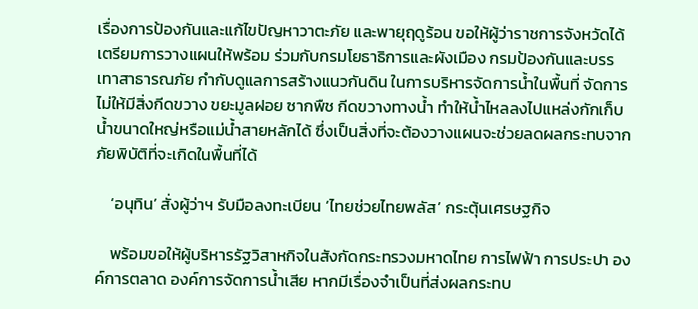เรื่องการป้องกันและแก้ไขปัญหาวาตะภัย และพายุฤดูร้อน ขอให้ผู้ว่าราชการจังหวัดได้เตรียมการวางแผนให้พร้อม ร่วมกับกรมโยธาธิการและผังเมือง กรมป้องกันและบรรเทาสาธารณภัย กำกับดูแลการสร้างแนวกันดิน ในการบริหารจัดการน้ำในพื้นที่ จัดการไม่ให้มีสิ่งกีดขวาง ขยะมูลฝอย ซากพืช กีดขวางทางน้ำ ทำให้น้ำไหลลงไปแหล่งกักเก็บน้ำขนาดใหญ่หรือแม่น้ำสายหลักได้ ซึ่งเป็นสิ่งที่จะต้องวางแผนจะช่วยลดผลกระทบจากภัยพิบัติที่จะเกิดในพื้นที่ได้

    ‘อนุทิน’ สั่งผู้ว่าฯ รับมือลงทะเบียน ‘ไทยช่วยไทยพลัส’ กระตุ้นเศรษฐกิจ

    พร้อมขอให้ผู้บริหารรัฐวิสาหกิจในสังกัดกระทรวงมหาดไทย การไฟฟ้า การประปา องค์การตลาด องค์การจัดการน้ำเสีย หากมีเรื่องจำเป็นที่ส่งผลกระทบ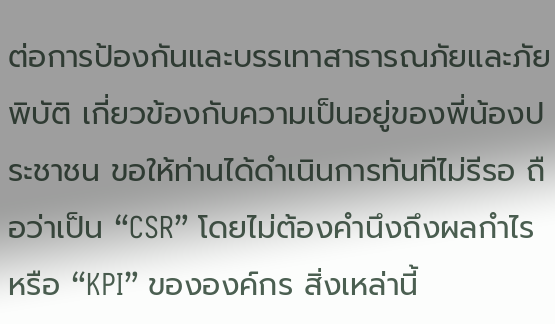ต่อการป้องกันและบรรเทาสาธารณภัยและภัยพิบัติ เกี่ยวข้องกับความเป็นอยู่ของพี่น้องประชาชน ขอให้ท่านได้ดำเนินการทันทีไม่รีรอ ถือว่าเป็น “CSR” โดยไม่ต้องคำนึงถึงผลกำไรหรือ “KPI” ขององค์กร สิ่งเหล่านี้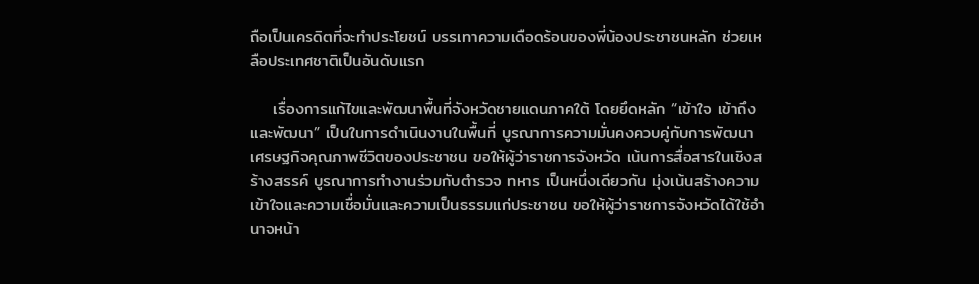ถือเป็นเครดิตที่จะทำประโยชน์ บรรเทาความเดือดร้อนของพี่น้องประชาชนหลัก ช่วยเหลือประเทศชาติเป็นอันดับแรก

    เรื่องการแก้ไขและพัฒนาพื้นที่จังหวัดชายแดนภาคใต้ โดยยึดหลัก “เข้าใจ เข้าถึงและพัฒนา” เป็นในการดำเนินงานในพื้นที่ บูรณาการความมั่นคงควบคู่กับการพัฒนาเศรษฐกิจคุณภาพชีวิตของประชาชน ขอให้ผู้ว่าราชการจังหวัด เน้นการสื่อสารในเชิงสร้างสรรค์ บูรณาการทำงานร่วมกับตำรวจ ทหาร เป็นหนึ่งเดียวกัน มุ่งเน้นสร้างความเข้าใจและความเชื่อมั่นและความเป็นธรรมแก่ประชาชน ขอให้ผู้ว่าราชการจังหวัดได้ใช้อำนาจหน้า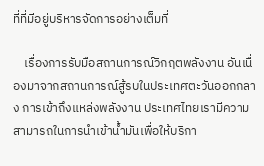ที่ที่มีอยู่บริหารจัดการอย่างเต็มที่

    เรื่องการรับมือสถานการณ์วิกฤตพลังงาน อันเนื่องมาจากสถานการณ์สู้รบในประเทศตะวันออกกลาง การเข้าถึงแหล่งพลังงาน ประเทศไทยเรามีความสามารถในการนำเข้าน้ำมันเพื่อให้บริกา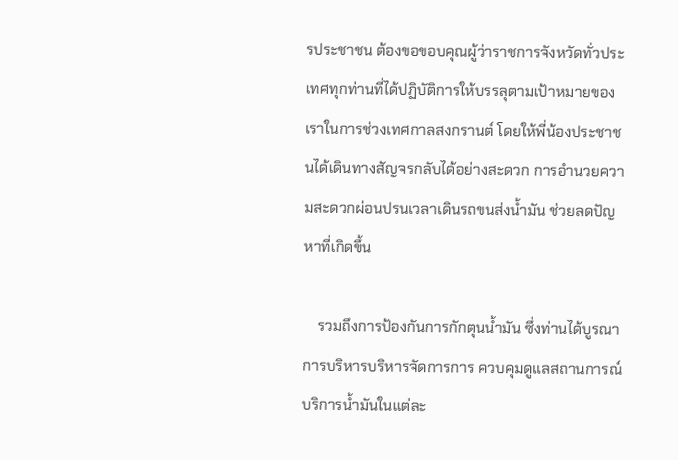รประชาชน ต้องขอขอบคุณผู้ว่าราชการจังหวัดทั่วประเทศทุกท่านที่ได้ปฏิบัติการให้บรรลุตามเป้าหมายของเราในการช่วงเทศกาลสงกรานต์ โดยให้พี่น้องประชาชนได้เดินทางสัญจรกลับได้อย่างสะดวก การอำนวยความสะดวกผ่อนปรนเวลาเดินรถขนส่งน้ำมัน ช่วยลดปัญหาที่เกิดขึ้น

    รวมถึงการป้องกันการกักตุนน้ำมัน ซึ่งท่านได้บูรณาการบริหารบริหารจัดการการ ควบคุมดูแลสถานการณ์บริการน้ำมันในแต่ละ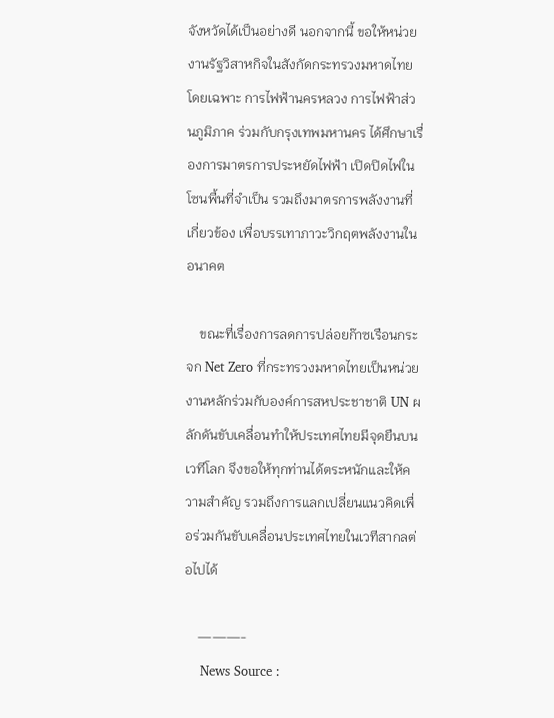จังหวัดได้เป็นอย่างดี นอกจากนี้ ขอให้หน่วยงานรัฐวิสาหกิจในสังกัดกระทรวงมหาดไทย  โดยเฉพาะ การไฟฟ้านครหลวง การไฟฟ้าส่วนภูมิภาค ร่วมกับกรุงเทพมหานคร ได้ศึกษาเรื่องการมาตรการประหยัดไฟฟ้า เปิดปิดไฟในโซนพื้นที่จำเป็น รวมถึงมาตรการพลังงานที่เกี่ยวข้อง เพื่อบรรเทาภาวะวิกฤตพลังงานในอนาคต

    ขณะที่เรื่องการลดการปล่อยก๊าซเรือนกระจก Net Zero ที่กระทรวงมหาดไทยเป็นหน่วยงานหลักร่วมกับองค์การสหประชาชาติ UN ผลักดันขับเคลื่อนทำให้ประเทศไทยมีจุดยืนบนเวทีโลก จึงขอให้ทุกท่านได้ตระหนักและให้ความสำคัญ รวมถึงการแลกเปลี่ยนแนวคิดเพื่อร่วมกันขับเคลื่อนประเทศไทยในเวทีสากลต่อไปได้

    ———-
    News Source :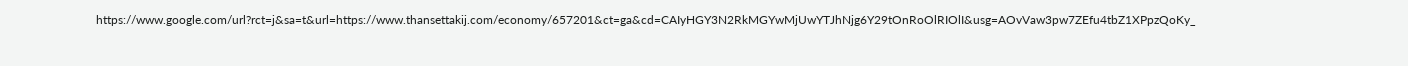https://www.google.com/url?rct=j&sa=t&url=https://www.thansettakij.com/economy/657201&ct=ga&cd=CAIyHGY3N2RkMGYwMjUwYTJhNjg6Y29tOnRoOlRIOlI&usg=AOvVaw3pw7ZEfu4tbZ1XPpzQoKy_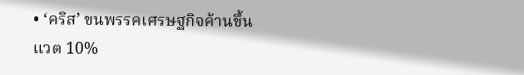• ‘คริส’ ขนพรรคเศรษฐกิจค้านขึ้นแวต 10%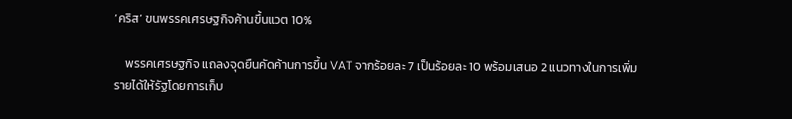‘คริส’ ขนพรรคเศรษฐกิจค้านขึ้นแวต 10%

    พรรคเศรษฐกิจ แถลงจุดยืนคัดค้านการขึ้น VAT จากร้อยละ 7 เป็นร้อยละ 10 พร้อมเสนอ 2 แนวทางในการเพิ่มรายได้ให้รัฐโดยการเก็บ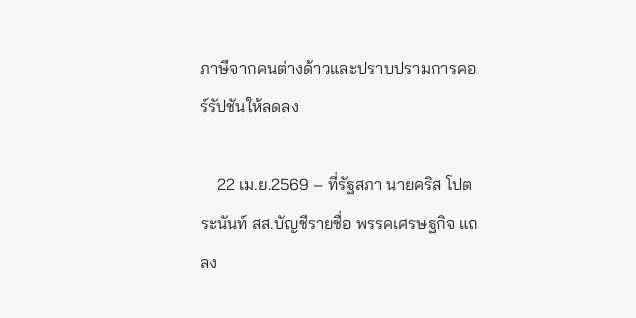ภาษีจากคนต่างด้าวและปราบปรามการคอร์รัปชันให้ลดลง

    22 เม.ย.2569 – ที่รัฐสภา นายคริส โปตระนันท์ สส.บัญชีรายชื่อ พรรคเศรษฐกิจ แถลง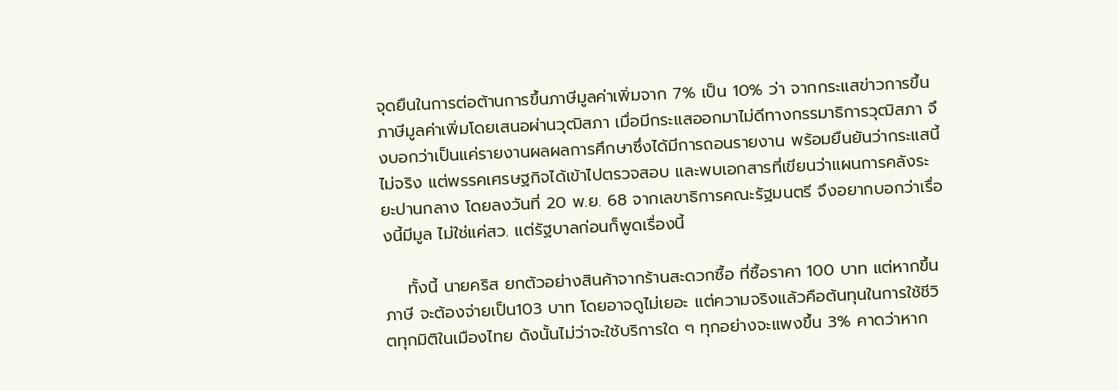จุดยืนในการต่อต้านการขึ้นภาษีมูลค่าเพิ่มจาก 7% เป็น 10% ว่า จากกระแสข่าวการขึ้นภาษีมูลค่าเพิ่มโดยเสนอผ่านวุฒิสภา เมื่อมีกระแสออกมาไม่ดีทางกรรมาธิการวุฒิสภา จึงบอกว่าเป็นแค่รายงานผลผลการศึกษาซึ่งได้มีการถอนรายงาน พร้อมยืนยันว่ากระแสนี้ไม่จริง แต่พรรคเศรษฐกิจได้เข้าไปตรวจสอบ และพบเอกสารที่เขียนว่าแผนการคลังระยะปานกลาง โดยลงวันที่ 20 พ.ย. 68 จากเลขาธิการคณะรัฐมนตรี จึงอยากบอกว่าเรื่องนี้มีมูล ไม่ใช่แค่สว. แต่รัฐบาลก่อนก็พูดเรื่องนี้

    ทั้งนี้ นายคริส ยกตัวอย่างสินค้าจากร้านสะดวกซื้อ ที่ซื้อราคา 100 บาท แต่หากขึ้นภาษี จะต้องจ่ายเป็น103 บาท โดยอาจดูไม่เยอะ แต่ความจริงแล้วคือต้นทุนในการใช้ชีวิตทุกมิติในเมืองไทย ดังนั้นไม่ว่าจะใช้บริการใด ๆ ทุกอย่างจะแพงขึ้น 3% คาดว่าหาก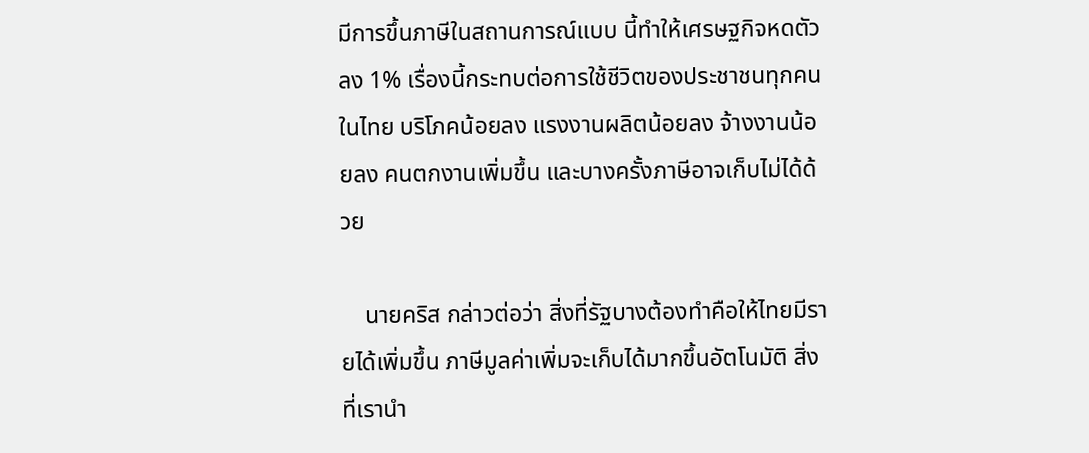มีการขึ้นภาษีในสถานการณ์แบบ นี้ทำให้เศรษฐกิจหดตัวลง 1% เรื่องนี้กระทบต่อการใช้ชีวิตของประชาชนทุกคนในไทย บริโภคน้อยลง แรงงานผลิตน้อยลง จ้างงานน้อยลง คนตกงานเพิ่มขึ้น และบางครั้งภาษีอาจเก็บไม่ได้ด้วย

    นายคริส กล่าวต่อว่า สิ่งที่รัฐบางต้องทำคือให้ไทยมีรายได้เพิ่มขึ้น ภาษีมูลค่าเพิ่มจะเก็บได้มากขึ้นอัตโนมัติ สิ่งที่เรานำ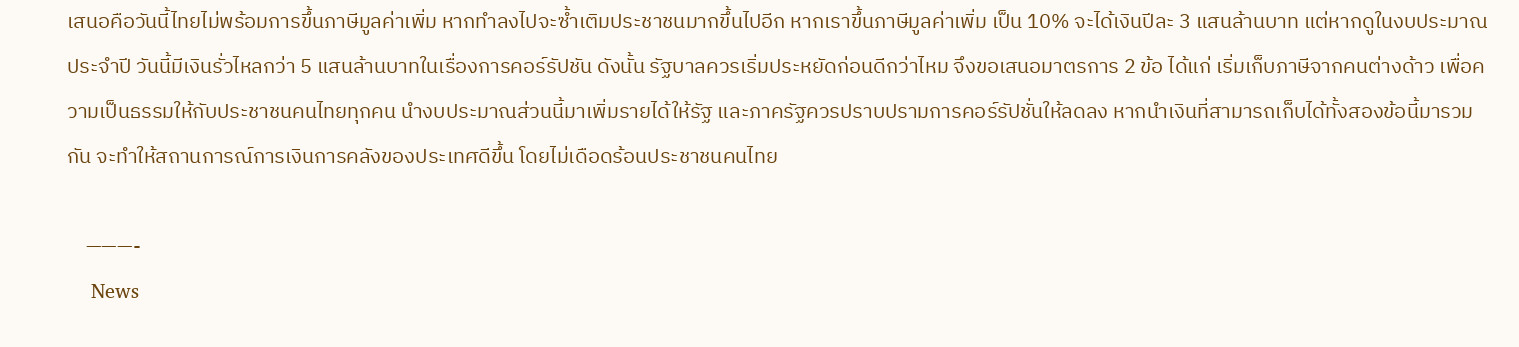เสนอคือวันนี้ไทยไม่พร้อมการขึ้นภาษีมูลค่าเพิ่ม หากทำลงไปจะซ้ำเติมประชาชนมากขึ้นไปอีก หากเราขึ้นภาษีมูลค่าเพิ่ม เป็น 10% จะได้เงินปีละ 3 แสนล้านบาท แต่หากดูในงบประมาณประจำปี วันนี้มีเงินรั่วไหลกว่า 5 แสนล้านบาทในเรื่องการคอร์รัปชัน ดังนั้น รัฐบาลควรเริ่มประหยัดก่อนดีกว่าไหม จึงขอเสนอมาตรการ 2 ข้อ ได้แก่ เริ่มเก็บภาษีจากคนต่างด้าว เพื่อความเป็นธรรมให้กับประชาชนคนไทยทุกคน นำงบประมาณส่วนนี้มาเพิ่มรายได้ให้รัฐ และภาครัฐควรปราบปรามการคอร์รัปชั่นให้ลดลง หากนำเงินที่สามารถเก็บได้ทั้งสองข้อนี้มารวมกัน จะทำให้สถานการณ์การเงินการคลังของประเทศดีขึ้น โดยไม่เดือดร้อนประชาชนคนไทย

    ———-
    News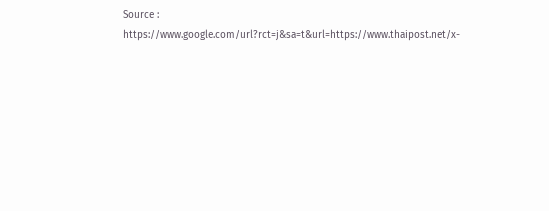Source : https://www.google.com/url?rct=j&sa=t&url=https://www.thaipost.net/x-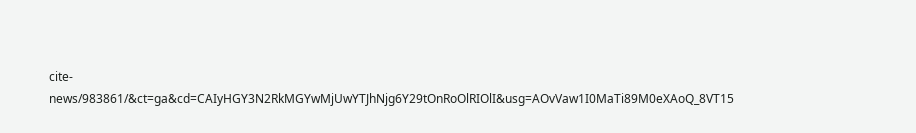cite-news/983861/&ct=ga&cd=CAIyHGY3N2RkMGYwMjUwYTJhNjg6Y29tOnRoOlRIOlI&usg=AOvVaw1I0MaTi89M0eXAoQ_8VT15